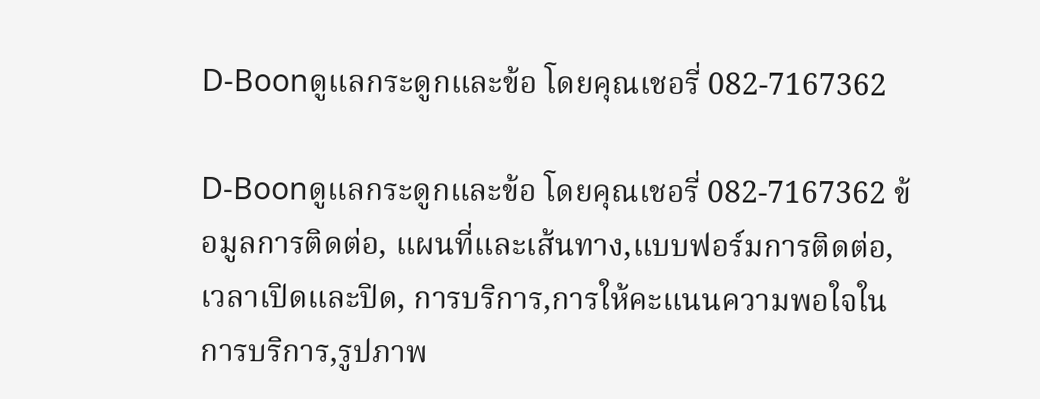D-Boonดูแลกระดูกและข้อ โดยคุณเชอรี่ 082-7167362

D-Boonดูแลกระดูกและข้อ โดยคุณเชอรี่ 082-7167362 ข้อมูลการติดต่อ, แผนที่และเส้นทาง,แบบฟอร์มการติดต่อ,เวลาเปิดและปิด, การบริการ,การให้คะแนนความพอใจในการบริการ,รูปภาพ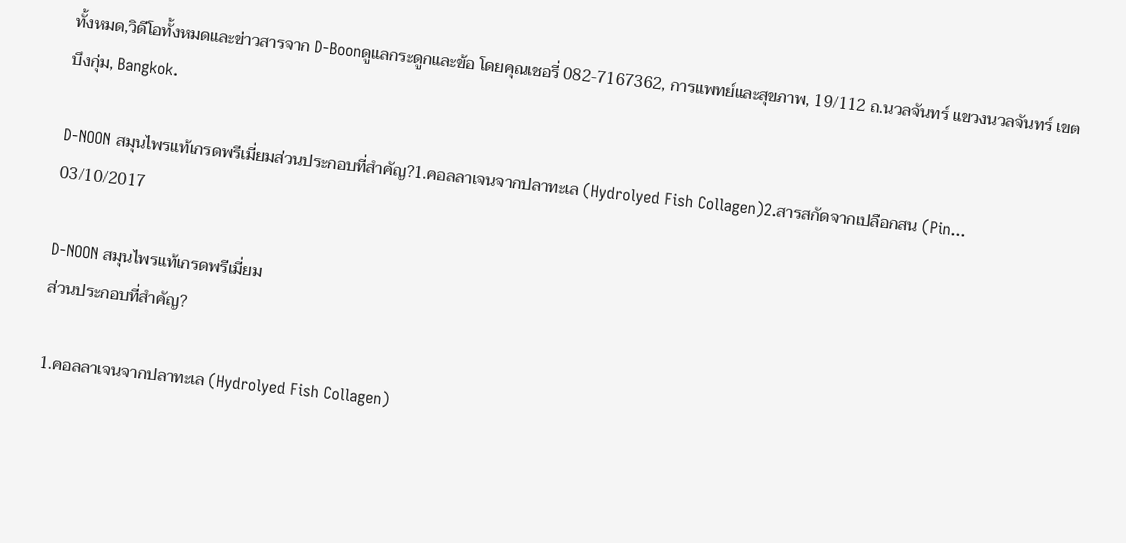ทั้งหมด,วิดีโอทั้งหมดและข่าวสารจาก D-Boonดูแลกระดูกและข้อ โดยคุณเชอรี่ 082-7167362, การแพทย์และสุขภาพ, 19/112 ถ.นวลจันทร์ แขวงนวลจันทร์ เขตบึงกุ่ม, Bangkok.

D-NOON สมุนไพรแท้เกรดพรีเมี่ยมส่วนประกอบที่สำคัญ?1.คอลลาเจนจากปลาทะเล (Hydrolyed Fish Collagen)2.สารสกัดจากเปลือกสน (Pin...
03/10/2017

D-NOON สมุนไพรแท้เกรดพรีเมี่ยม
ส่วนประกอบที่สำคัญ?

1.คอลลาเจนจากปลาทะเล (Hydrolyed Fish Collagen)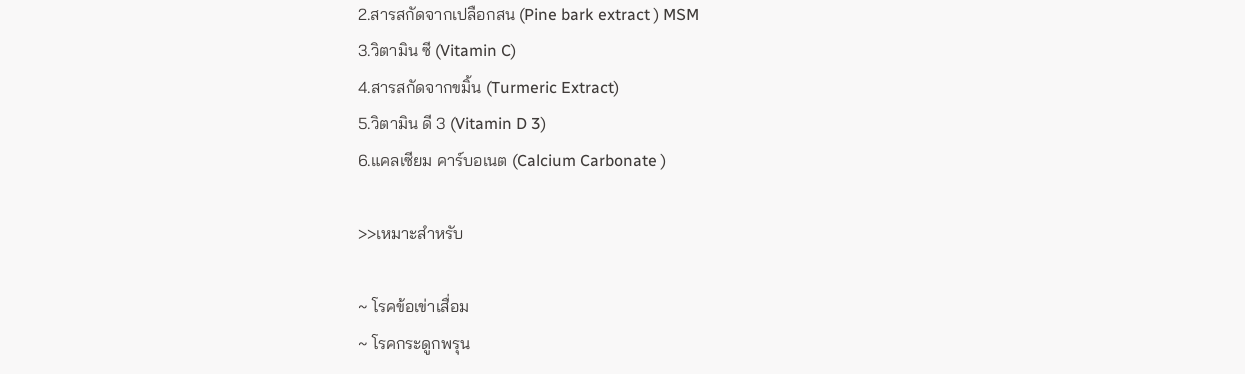2.สารสกัดจากเปลือกสน (Pine bark extract ) MSM
3.วิตามิน ซี (Vitamin C)
4.สารสกัดจากขมิ้น (Turmeric Extract)
5.วิตามิน ดี 3 (Vitamin D 3)
6.แคลเซียม คาร์บอเนต (Calcium Carbonate )

>>เหมาะสำหรับ

~ โรคข้อเข่าเสื่อม
~ โรคกระดูกพรุน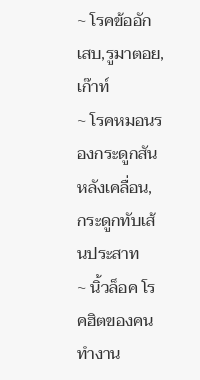~ โรคข้ออักเสบ,รูมาตอย,เก๊าท์
~ โรคหมอนรองกระดูกสันหลังเคลื่อน, กระดูกทับเส้นประสาท
~ นิ้วล็อค โรคฮิตของคนทำงาน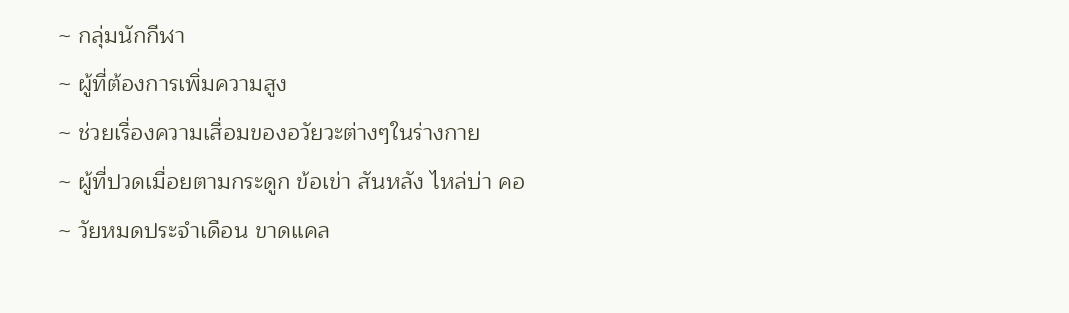~ กลุ่มนักกีฬา
~ ผู้ที่ต้องการเพิ่มความสูง
~ ช่วยเรื่องความเสื่อมของอวัยวะต่างๆในร่างกาย
~ ผู้ที่ปวดเมื่อยตามกระดูก ข้อเข่า สันหลัง ไหล่บ่า คอ
~ วัยหมดประจำเดือน ขาดแคล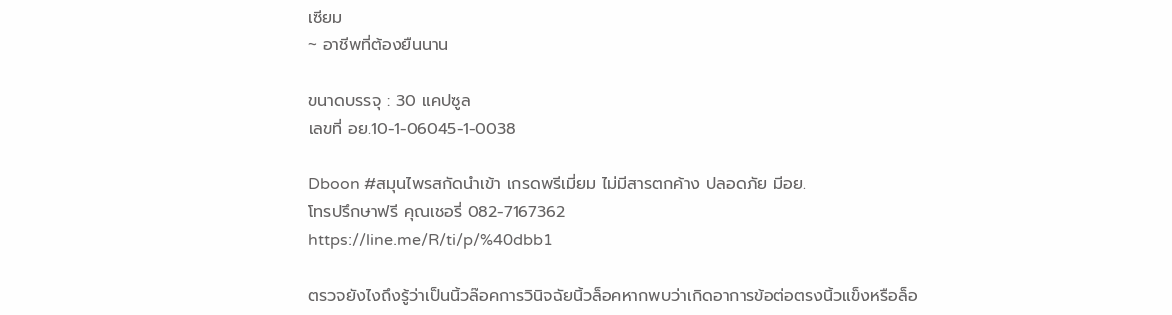เซียม
~ อาชีพที่ต้องยืนนาน

ขนาดบรรจุ : 30 แคปซูล
เลขที่ อย.10-1-06045-1-0038

Dboon #สมุนไพรสกัดนำเข้า เกรดพรีเมี่ยม ไม่มีสารตกค้าง ปลอดภัย มีอย.
โทรปรึกษาฟรี คุณเชอรี่ 082-7167362
https://line.me/R/ti/p/%40dbb1

ตรวจยังไงถึงรู้ว่าเป็นนิ้วล๊อคการวินิจฉัยนิ้วล็อคหากพบว่าเกิดอาการข้อต่อตรงนิ้วแข็งหรือล็อ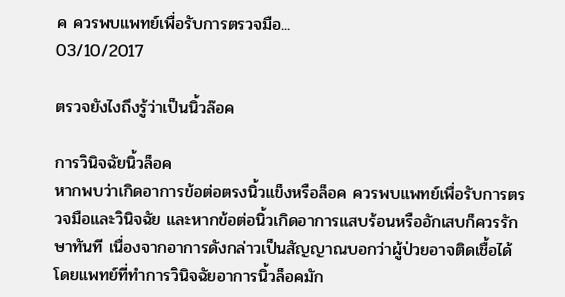ค ควรพบแพทย์เพื่อรับการตรวจมือ...
03/10/2017

ตรวจยังไงถึงรู้ว่าเป็นนิ้วล๊อค

การวินิจฉัยนิ้วล็อค
หากพบว่าเกิดอาการข้อต่อตรงนิ้วแข็งหรือล็อค ควรพบแพทย์เพื่อรับการตรวจมือและวินิจฉัย และหากข้อต่อนิ้วเกิดอาการแสบร้อนหรืออักเสบก็ควรรักษาทันที เนื่องจากอาการดังกล่าวเป็นสัญญาณบอกว่าผู้ป่วยอาจติดเชื้อได้ โดยแพทย์ที่ทำการวินิจฉัยอาการนิ้วล็อคมัก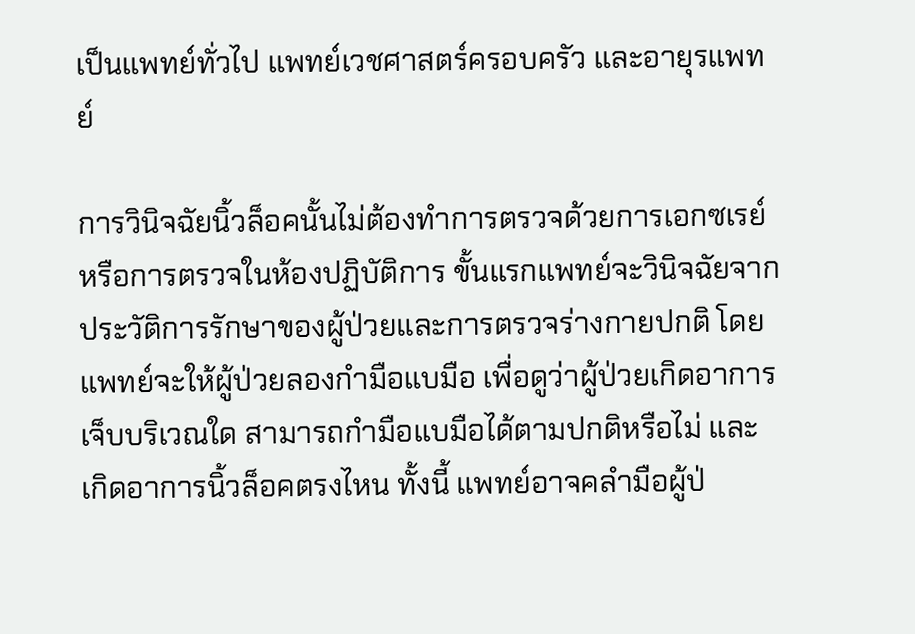เป็นแพทย์ทั่วไป แพทย์เวชศาสตร์ครอบครัว และอายุรแพทย์

การวินิจฉัยนิ้วล็อคนั้นไม่ต้องทำการตรวจด้วยการเอกซเรย์หรือการตรวจในห้องปฏิบัติการ ขั้นแรกแพทย์จะวินิจฉัยจากประวัติการรักษาของผู้ป่วยและการตรวจร่างกายปกติ โดยแพทย์จะให้ผู้ป่วยลองกำมือแบมือ เพื่อดูว่าผู้ป่วยเกิดอาการเจ็บบริเวณใด สามารถกำมือแบมือได้ตามปกติหรือไม่ และเกิดอาการนิ้วล็อคตรงไหน ทั้งนี้ แพทย์อาจคลำมือผู้ป่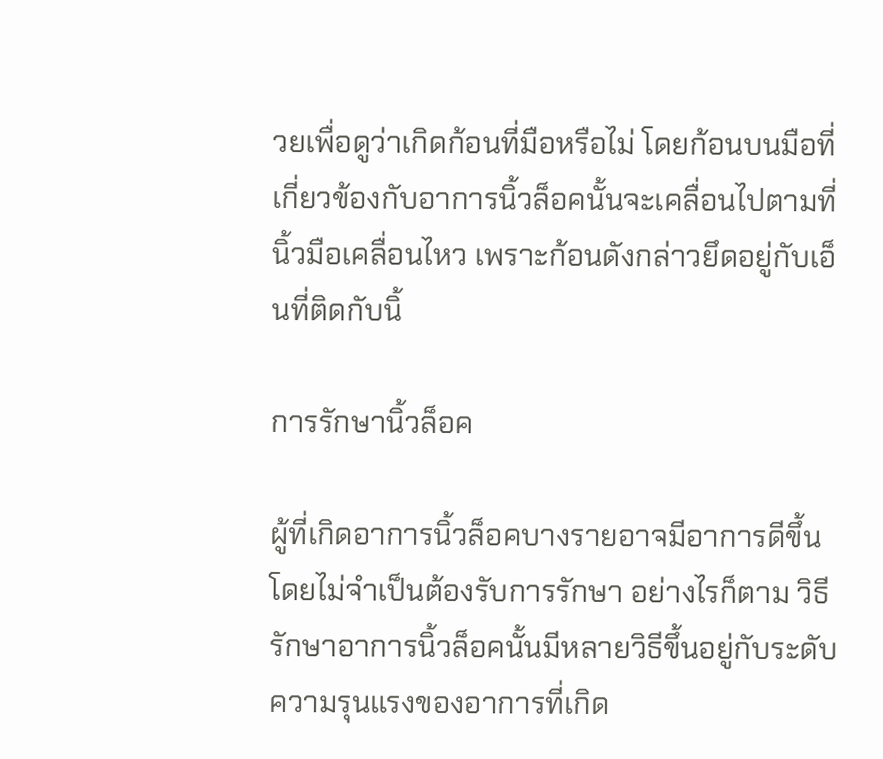วยเพื่อดูว่าเกิดก้อนที่มือหรือไม่ โดยก้อนบนมือที่เกี่ยวข้องกับอาการนิ้วล็อคนั้นจะเคลื่อนไปตามที่นิ้วมือเคลื่อนไหว เพราะก้อนดังกล่าวยึดอยู่กับเอ็นที่ติดกับนิ้

การรักษานิ้วล็อค

ผู้ที่เกิดอาการนิ้วล็อคบางรายอาจมีอาการดีขึ้นโดยไม่จำเป็นต้องรับการรักษา อย่างไรก็ตาม วิธีรักษาอาการนิ้วล็อคนั้นมีหลายวิธีขึ้นอยู่กับระดับความรุนแรงของอาการที่เกิด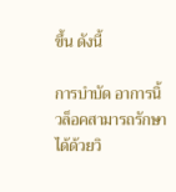ขึ้น ดังนี้

การบำบัด อาการนิ้วล็อคสามารถรักษาได้ด้วยวิ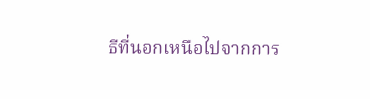ธีที่นอกเหนือไปจากการ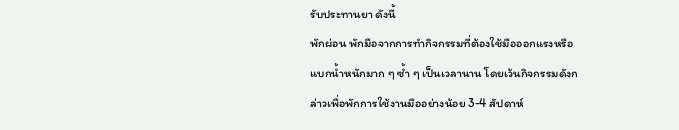รับประทานยา ดังนี้
พักผ่อน พักมือจากการทำกิจกรรมที่ต้องใช้มือออกแรงหรือแบกน้ำหนักมาก ๆ ซ้ำ ๆ เป็นเวลานาน โดยเว้นกิจกรรมดังกล่าวเพื่อพักการใช้งานมืออย่างน้อย 3-4 สัปดาห์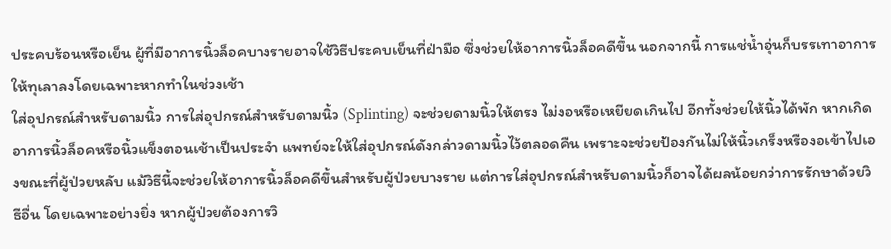ประคบร้อนหรือเย็น ผู้ที่มีอาการนิ้วล็อคบางรายอาจใช้วิธีประคบเย็นที่ฝ่ามือ ซึ่งช่วยให้อาการนิ้วล็อคดีขึ้น นอกจากนี้ การแช่น้ำอุ่นก็บรรเทาอาการให้ทุเลาลงโดยเฉพาะหากทำในช่วงเช้า
ใส่อุปกรณ์สำหรับดามนิ้ว การใส่อุปกรณ์สำหรับดามนิ้ว (Splinting) จะช่วยดามนิ้วให้ตรง ไม่งอหรือเหยียดเกินไป อีกทั้งช่วยให้นิ้วได้พัก หากเกิดอาการนิ้วล็อคหรือนิ้วแข็งตอนเช้าเป็นประจำ แพทย์จะให้ใส่อุปกรณ์ดังกล่าวดามนิ้วไว้ตลอดคืน เพราะจะช่วยป้องกันไม่ให้นิ้วเกร็งหรืองอเข้าไปเองขณะที่ผู้ป่วยหลับ แม้วิธีนี้จะช่วยให้อาการนิ้วล็อคดีขึ้นสำหรับผู้ป่วยบางราย แต่การใส่อุปกรณ์สำหรับดามนิ้วก็อาจได้ผลน้อยกว่าการรักษาด้วยวิธีอื่น โดยเฉพาะอย่างยิ่ง หากผู้ป่วยต้องการวิ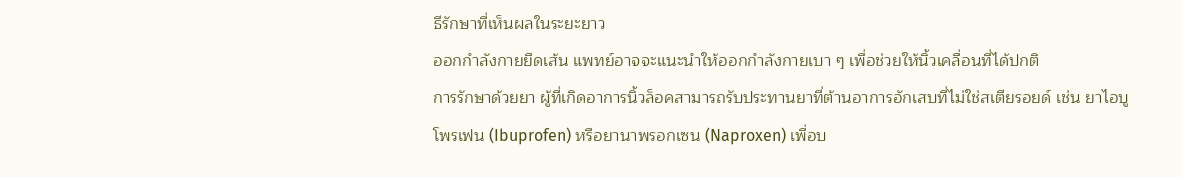ธีรักษาที่เห็นผลในระยะยาว
ออกกำลังกายยืดเส้น แพทย์อาจจะแนะนำให้ออกกำลังกายเบา ๆ เพื่อช่วยให้นิ้วเคลื่อนที่ได้ปกติ
การรักษาด้วยยา ผู้ที่เกิดอาการนิ้วล็อคสามารถรับประทานยาที่ต้านอาการอักเสบที่ไม่ใช่สเตียรอยด์ เช่น ยาไอบูโพรเฟน (Ibuprofen) หรือยานาพรอกเซน (Naproxen) เพื่อบ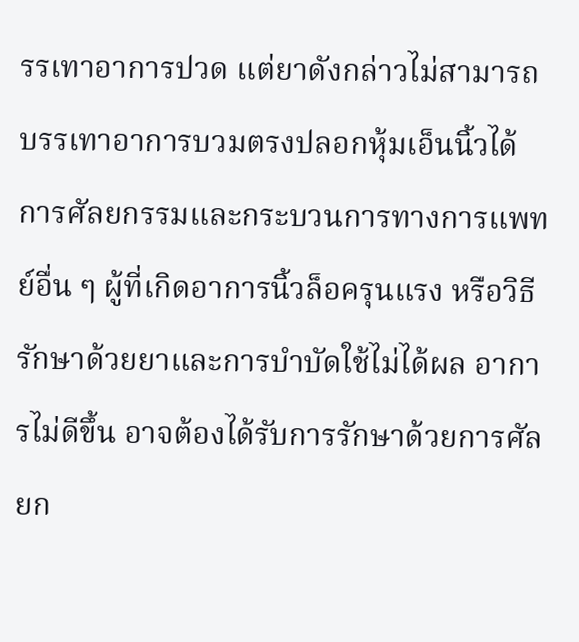รรเทาอาการปวด แต่ยาดังกล่าวไม่สามารถบรรเทาอาการบวมตรงปลอกหุ้มเอ็นนิ้วได้
การศัลยกรรมและกระบวนการทางการแพทย์อื่น ๆ ผู้ที่เกิดอาการนิ้วล็อครุนแรง หรือวิธีรักษาด้วยยาและการบำบัดใช้ไม่ได้ผล อาการไม่ดีขึ้น อาจต้องได้รับการรักษาด้วยการศัลยก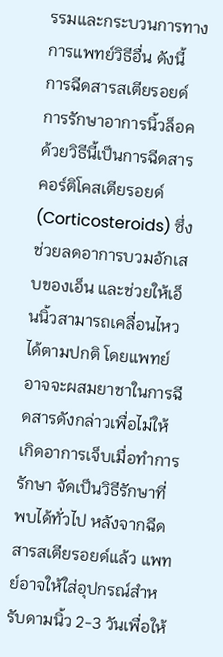รรมและกระบวนการทางการแพทย์วิธีอื่น ดังนี้
การฉีดสารสเตียรอยด์ การรักษาอาการนิ้วล็อคด้วยวิธีนี้เป็นการฉีดสารคอร์ติโคสเตียรอยด์ (Corticosteroids) ซึ่งช่วยลดอาการบวมอักเสบของเอ็น และช่วยให้เอ็นนิ้วสามารถเคลื่อนไหวได้ตามปกติ โดยแพทย์อาจจะผสมยาชาในการฉีดสารดังกล่าวเพื่อไม่ให้เกิดอาการเจ็บเมื่อทำการรักษา จัดเป็นวิธีรักษาที่พบได้ทั่วไป หลังจากฉีดสารสเตียรอยด์แล้ว แพทย์อาจให้ใส่อุปกรณ์สำหรับดามนิ้ว 2-3 วันเพื่อให้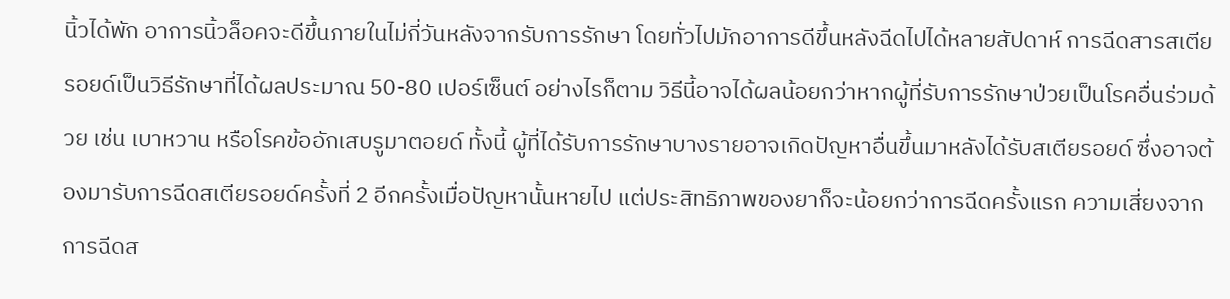นิ้วได้พัก อาการนิ้วล็อคจะดีขึ้นภายในไม่กี่วันหลังจากรับการรักษา โดยทั่วไปมักอาการดีขึ้นหลังฉีดไปได้หลายสัปดาห์ การฉีดสารสเตียรอยด์เป็นวิธีรักษาที่ได้ผลประมาณ 50-80 เปอร์เซ็นต์ อย่างไรก็ตาม วิธีนี้อาจได้ผลน้อยกว่าหากผู้ที่รับการรักษาป่วยเป็นโรคอื่นร่วมด้วย เช่น เบาหวาน หรือโรคข้ออักเสบรูมาตอยด์ ทั้งนี้ ผู้ที่ได้รับการรักษาบางรายอาจเกิดปัญหาอื่นขึ้นมาหลังได้รับสเตียรอยด์ ซึ่งอาจต้องมารับการฉีดสเตียรอยด์ครั้งที่ 2 อีกครั้งเมื่อปัญหานั้นหายไป แต่ประสิทธิภาพของยาก็จะน้อยกว่าการฉีดครั้งแรก ความเสี่ยงจากการฉีดส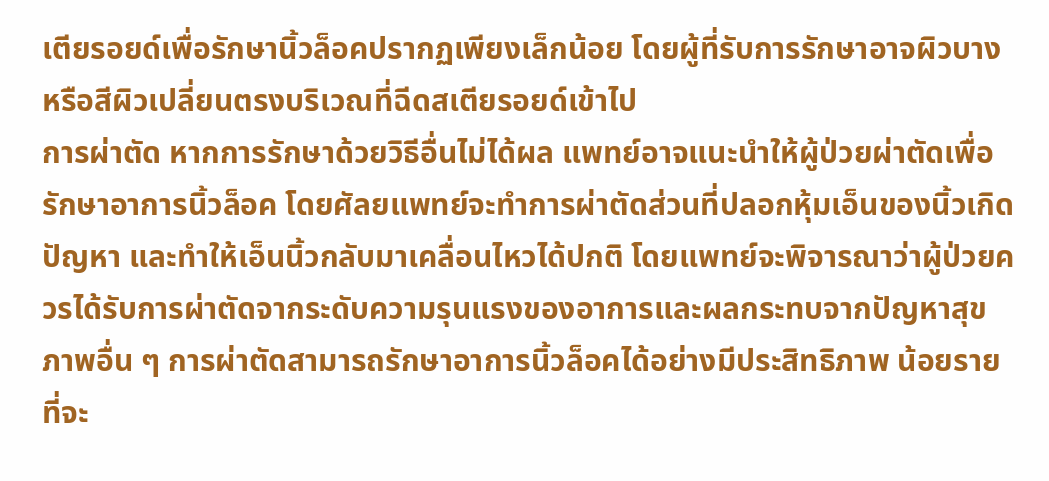เตียรอยด์เพื่อรักษานิ้วล็อคปรากฏเพียงเล็กน้อย โดยผู้ที่รับการรักษาอาจผิวบางหรือสีผิวเปลี่ยนตรงบริเวณที่ฉีดสเตียรอยด์เข้าไป
การผ่าตัด หากการรักษาด้วยวิธีอื่นไม่ได้ผล แพทย์อาจแนะนำให้ผู้ป่วยผ่าตัดเพื่อรักษาอาการนิ้วล็อค โดยศัลยแพทย์จะทำการผ่าตัดส่วนที่ปลอกหุ้มเอ็นของนิ้วเกิดปัญหา และทำให้เอ็นนิ้วกลับมาเคลื่อนไหวได้ปกติ โดยแพทย์จะพิจารณาว่าผู้ป่วยควรได้รับการผ่าตัดจากระดับความรุนแรงของอาการและผลกระทบจากปัญหาสุขภาพอื่น ๆ การผ่าตัดสามารถรักษาอาการนิ้วล็อคได้อย่างมีประสิทธิภาพ น้อยรายที่จะ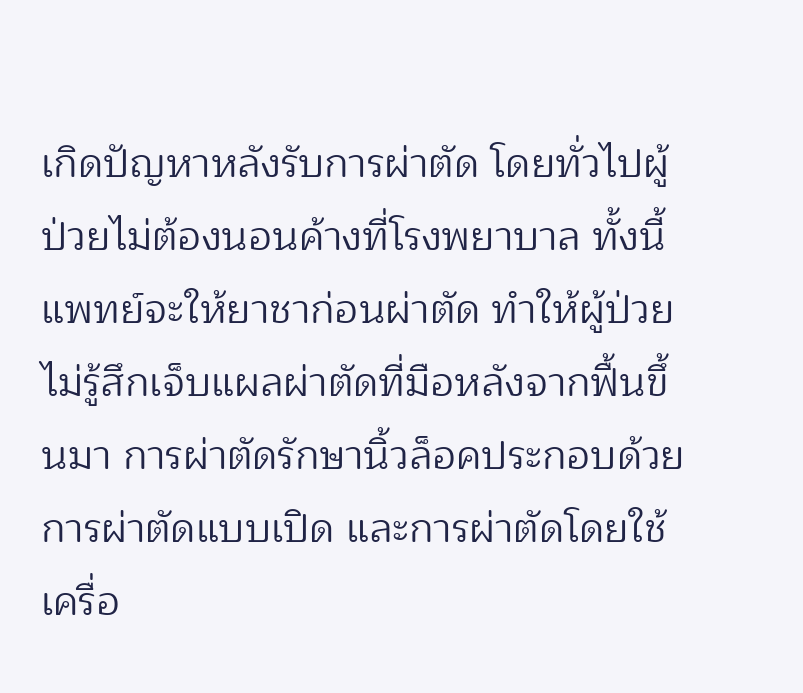เกิดปัญหาหลังรับการผ่าตัด โดยทั่วไปผู้ป่วยไม่ต้องนอนค้างที่โรงพยาบาล ทั้งนี้ แพทย์จะให้ยาชาก่อนผ่าตัด ทำให้ผู้ป่วยไม่รู้สึกเจ็บแผลผ่าตัดที่มือหลังจากฟื้นขึ้นมา การผ่าตัดรักษานิ้วล็อคประกอบด้วยการผ่าตัดแบบเปิด และการผ่าตัดโดยใช้เครื่อ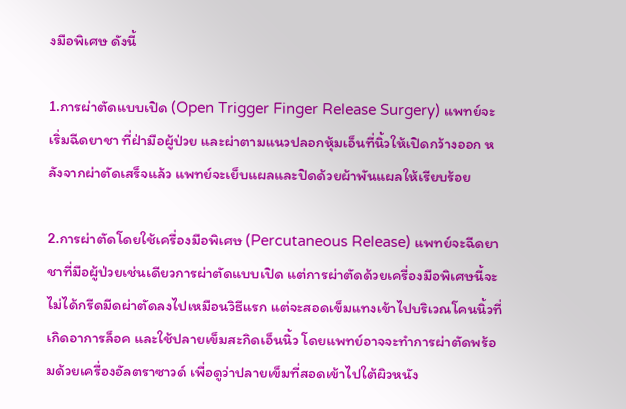งมือพิเศษ ดังนี้

1.การผ่าตัดแบบเปิด (Open Trigger Finger Release Surgery) แพทย์จะเริ่มฉีดยาชา ที่ฝ่ามือผู้ป่วย และผ่าตามแนวปลอกหุ้มเอ็นที่นิ้วให้เปิดกว้างออก หลังจากผ่าตัดเสร็จแล้ว แพทย์จะเย็บแผลและปิดด้วยผ้าพันแผลให้เรียบร้อย

2.การผ่าตัดโดยใช้เครื่องมือพิเศษ (Percutaneous Release) แพทย์จะฉีดยาชาที่มือผู้ป่วยเช่นเดียวการผ่าตัดแบบเปิด แต่การผ่าตัดด้วยเครื่องมือพิเศษนี้จะไม่ได้กรีดมีดผ่าตัดลงไปเหมือนวิธีแรก แต่จะสอดเข็มแทงเข้าไปบริเวณโคนนิ้วที่เกิดอาการล็อค และใช้ปลายเข็มสะกิดเอ็นนิ้ว โดยแพทย์อาจจะทำการผ่าตัดพร้อมด้วยเครื่องอัลตราซาวด์ เพื่อดูว่าปลายเข็มที่สอดเข้าไปใต้ผิวหนัง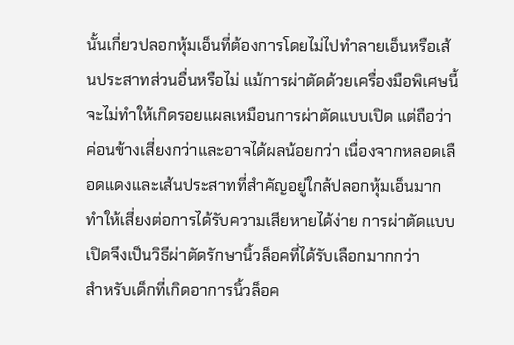นั้นเกี่ยวปลอกหุ้มเอ็นที่ต้องการโดยไม่ไปทำลายเอ็นหรือเส้นประสาทส่วนอื่นหรือไม่ แม้การผ่าตัดด้วยเครื่องมือพิเศษนี้จะไม่ทำให้เกิดรอยแผลเหมือนการผ่าตัดแบบเปิด แต่ถือว่าค่อนข้างเสี่ยงกว่าและอาจได้ผลน้อยกว่า เนื่องจากหลอดเลือดแดงและเส้นประสาทที่สำคัญอยู่ใกล้ปลอกหุ้มเอ็นมาก ทำให้เสี่ยงต่อการได้รับความเสียหายได้ง่าย การผ่าตัดแบบเปิดจึงเป็นวิธีผ่าตัดรักษานิ้วล็อคที่ได้รับเลือกมากกว่า
สำหรับเด็กที่เกิดอาการนิ้วล็อค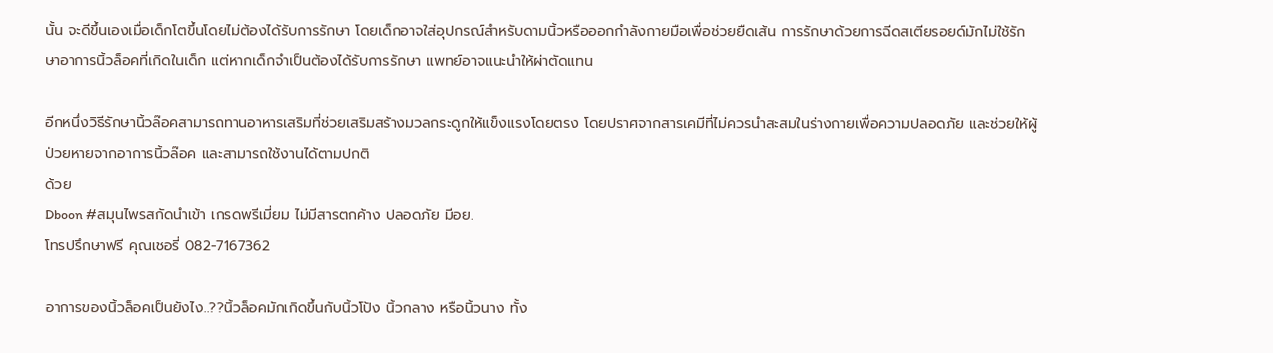นั้น จะดีขึ้นเองเมื่อเด็กโตขึ้นโดยไม่ต้องได้รับการรักษา โดยเด็กอาจใส่อุปกรณ์สำหรับดามนิ้วหรือออกกำลังกายมือเพื่อช่วยยืดเส้น การรักษาด้วยการฉีดสเตียรอยด์มักไม่ใช้รักษาอาการนิ้วล็อคที่เกิดในเด็ก แต่หากเด็กจำเป็นต้องได้รับการรักษา แพทย์อาจแนะนำให้ผ่าตัดแทน

อีกหนึ่งวิธีรักษานิ้วล๊อคสามารถทานอาหารเสริมที่ช่วยเสริมสร้างมวลกระดูกให้แข็งแรงโดยตรง โดยปราศจากสารเคมีที่ไม่ควรนำสะสมในร่างกายเพื่อความปลอดภัย และช่วยให้ผู้ป่วยหายจากอาการนิ้วล๊อค และสามารถใช้งานได้ตามปกติ
ด้วย
Dboon #สมุนไพรสกัดนำเข้า เกรดพรีเมี่ยม ไม่มีสารตกค้าง ปลอดภัย มีอย.
โทรปรึกษาฟรี คุณเชอรี่ 082-7167362

อาการของนิ้วล็อคเป็นยังไง..??นิ้วล็อคมักเกิดขึ้นกับนิ้วโป้ง นิ้วกลาง หรือนิ้วนาง ทั้ง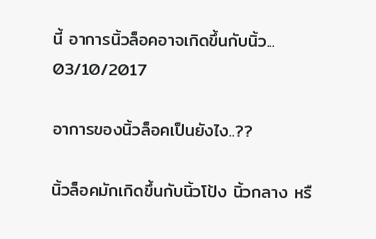นี้ อาการนิ้วล็อคอาจเกิดขึ้นกับนิ้ว...
03/10/2017

อาการของนิ้วล็อคเป็นยังไง..??

นิ้วล็อคมักเกิดขึ้นกับนิ้วโป้ง นิ้วกลาง หรื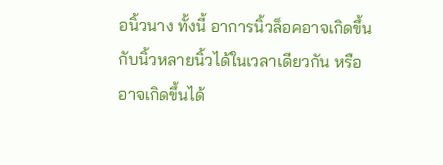อนิ้วนาง ทั้งนี้ อาการนิ้วล็อคอาจเกิดขึ้นกับนิ้วหลายนิ้วได้ในเวลาเดียวกัน หรืออาจเกิดขึ้นได้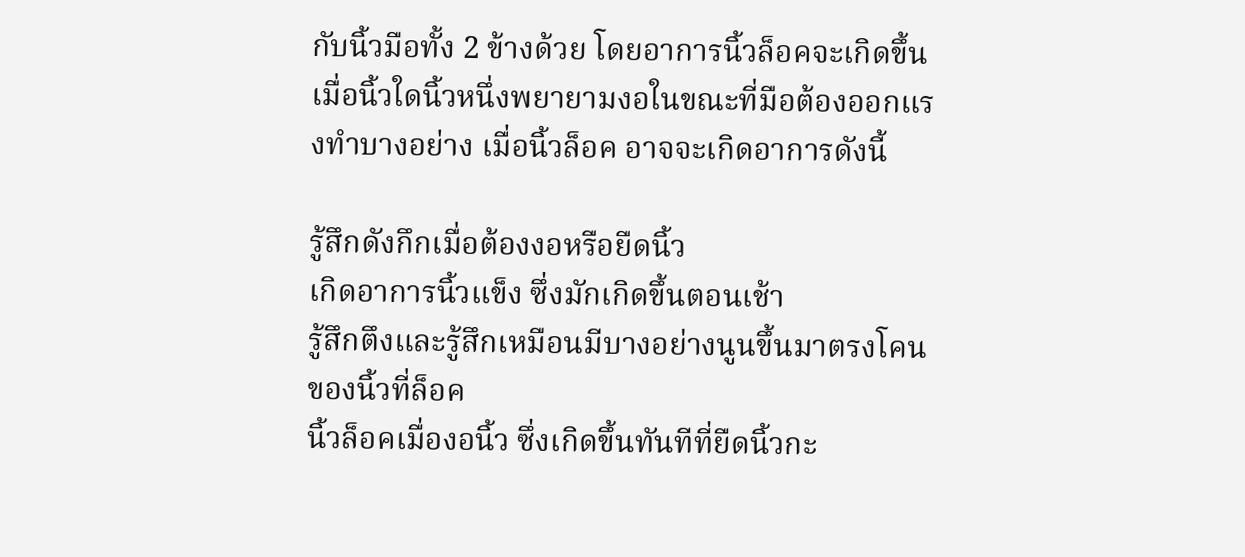กับนิ้วมือทั้ง 2 ข้างด้วย โดยอาการนิ้วล็อคจะเกิดขึ้นเมื่อนิ้วใดนิ้วหนึ่งพยายามงอในขณะที่มือต้องออกแรงทำบางอย่าง เมื่อนิ้วล็อค อาจจะเกิดอาการดังนี้

รู้สึกดังกึกเมื่อต้องงอหรือยืดนิ้ว
เกิดอาการนิ้วแข็ง ซึ่งมักเกิดขึ้นตอนเช้า
รู้สึกตึงและรู้สึกเหมือนมีบางอย่างนูนขึ้นมาตรงโคนของนิ้วที่ล็อค
นิ้วล็อคเมื่องอนิ้ว ซึ่งเกิดขึ้นทันทีที่ยืดนิ้วกะ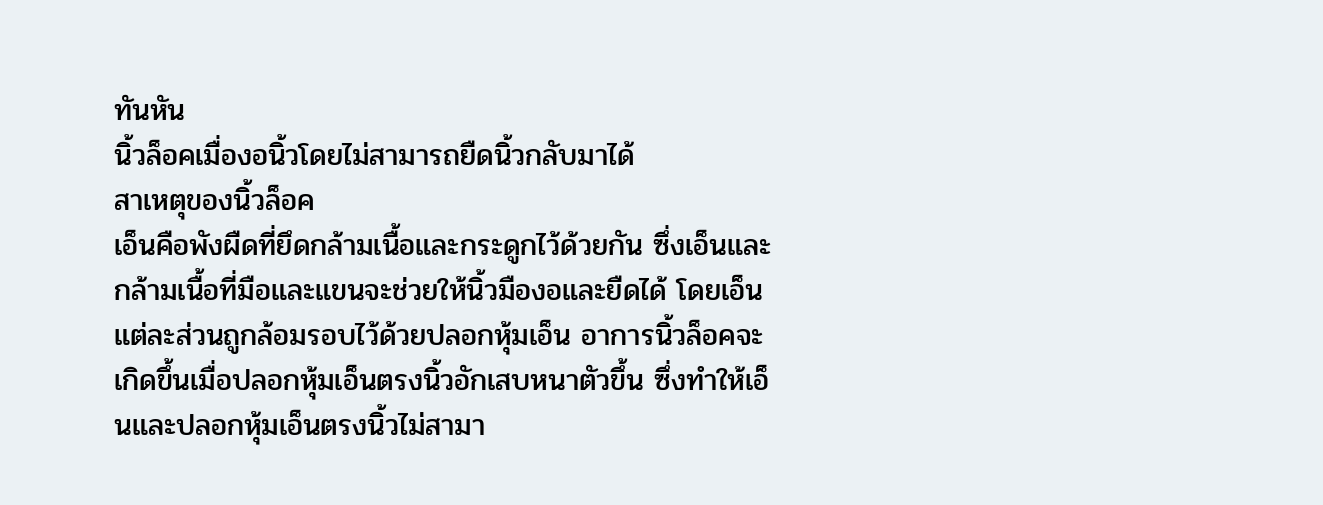ทันหัน
นิ้วล็อคเมื่องอนิ้วโดยไม่สามารถยืดนิ้วกลับมาได้
สาเหตุของนิ้วล็อค
เอ็นคือพังผืดที่ยึดกล้ามเนื้อและกระดูกไว้ด้วยกัน ซึ่งเอ็นและกล้ามเนื้อที่มือและแขนจะช่วยให้นิ้วมืองอและยืดได้ โดยเอ็นแต่ละส่วนถูกล้อมรอบไว้ด้วยปลอกหุ้มเอ็น อาการนิ้วล็อคจะเกิดขึ้นเมื่อปลอกหุ้มเอ็นตรงนิ้วอักเสบหนาตัวขึ้น ซึ่งทำให้เอ็นและปลอกหุ้มเอ็นตรงนิ้วไม่สามา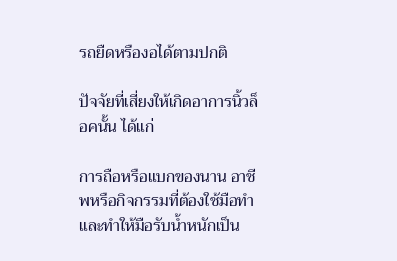รถยืดหรืองอได้ตามปกติ

ปัจจัยที่เสี่ยงให้เกิดอาการนิ้วล็อคนั้น ได้แก่

การถือหรือแบกของนาน อาชีพหรือกิจกรรมที่ต้องใช้มือทำและทำให้มือรับน้ำหนักเป็น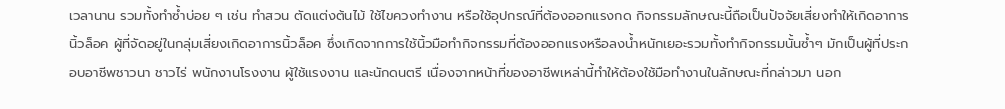เวลานาน รวมทั้งทำซ้ำบ่อย ๆ เช่น ทำสวน ตัดแต่งต้นไม้ ใช้ไขควงทำงาน หรือใช้อุปกรณ์ที่ต้องออกแรงกด กิจกรรมลักษณะนี้ถือเป็นปัจจัยเสี่ยงทำให้เกิดอาการนิ้วล็อค ผู้ที่จัดอยู่ในกลุ่มเสี่ยงเกิดอาการนิ้วล็อค ซึ่งเกิดจากการใช้นิ้วมือทำกิจกรรมที่ต้องออกแรงหรือลงน้ำหนักเยอะรวมทั้งทำกิจกรรมนั้นซ้ำๆ มักเป็นผู้ที่ประกอบอาชีพชาวนา ชาวไร่ พนักงานโรงงาน ผู้ใช้แรงงาน และนักดนตรี เนื่องจากหน้าที่ของอาชีพเหล่านี้ทำให้ต้องใช้มือทำงานในลักษณะที่กล่าวมา นอก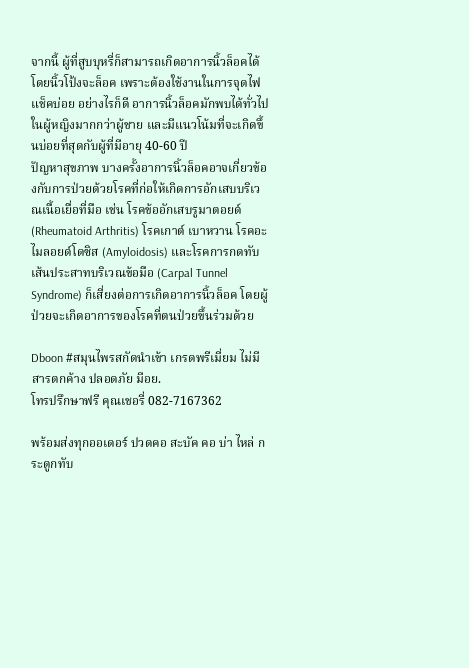จากนี้ ผู้ที่สูบบุหรี่ก็สามารถเกิดอาการนิ้วล็อคได้ โดยนิ้วโป้งจะล็อค เพราะต้องใช้งานในการจุดไฟแช็คบ่อย อย่างไรก็ดี อาการนิ้วล็อคมักพบได้ทั่วไปในผู้หญิงมากกว่าผู้ชาย และมีแนวโน้มที่จะเกิดขึ้นบ่อยที่สุดกับผู้ที่มีอายุ 40-60 ปี
ปัญหาสุขภาพ บางครั้งอาการนิ้วล็อคอาจเกี่ยวข้องกับการป่วยด้วยโรคที่ก่อให้เกิดการอักเสบบริเวณเนื้อเยื่อที่มือ เช่น โรคข้ออักเสบรูมาตอยด์ (Rheumatoid Arthritis) โรคเกาต์ เบาหวาน โรคอะไมลอยด์โดซิส (Amyloidosis) และโรคการกดทับเส้นประสาทบริเวณข้อมือ (Carpal Tunnel Syndrome) ก็เสี่ยงต่อการเกิดอาการนิ้วล็อค โดยผู้ป่วยจะเกิดอาการของโรคที่ตนป่วยขึ้นร่วมด้วย

Dboon #สมุนไพรสกัดนำเข้า เกรดพรีเมี่ยม ไม่มีสารตกค้าง ปลอดภัย มีอย.
โทรปรึกษาฟรี คุณเชอรี่ 082-7167362

พร้อมส่งทุกออเดอร์ ปวดคอ สะบัค คอ บ่า ไหล่ กระดูกทับ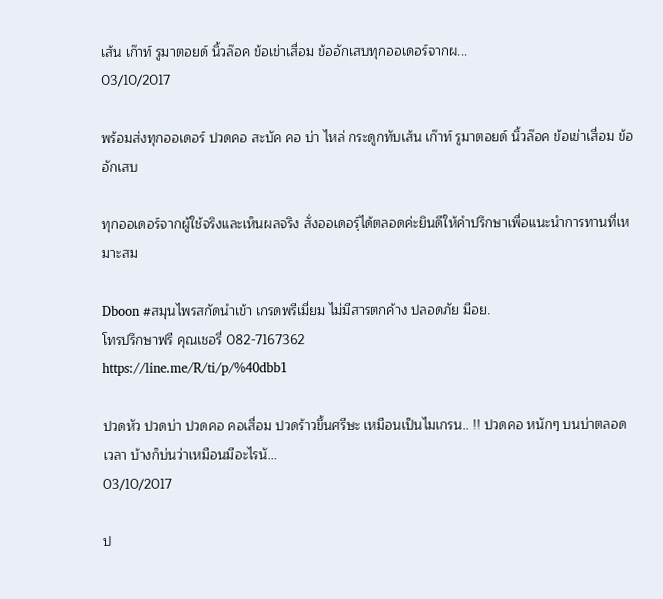เส้น เก๊าท์ รูมาตอยด์ นิ้วล๊อค ข้อเข่าเสื่อม ข้ออักเสบทุกออเดอร์จากผ...
03/10/2017

พร้อมส่งทุกออเดอร์ ปวดคอ สะบัค คอ บ่า ไหล่ กระดูกทับเส้น เก๊าท์ รูมาตอยด์ นิ้วล๊อค ข้อเข่าเสื่อม ข้ออักเสบ

ทุกออเดอร์จากผู้ใช้จริงและเห็นผลจริง สั่งออเดอร์ฺได้ตลอดค่ะยินดีให้คำปรึกษาเพื่อแนะนำการทานที่เหมาะสม

Dboon #สมุนไพรสกัดนำเข้า เกรดพรีเมี่ยม ไม่มีสารตกค้าง ปลอดภัย มีอย.
โทรปรึกษาฟรี คุณเชอรี่ 082-7167362
https://line.me/R/ti/p/%40dbb1

ปวดหัว ปวดบ่า ปวดคอ คอเสื่อม ปวดร้าวขึ้นศรีษะ เหมือนเป็นไมเกรน.. !! ปวดคอ หนักๆ บนบ่าตลอดเวลา บ้างก็บ่นว่าเหมือนมีอะไรนั...
03/10/2017

ป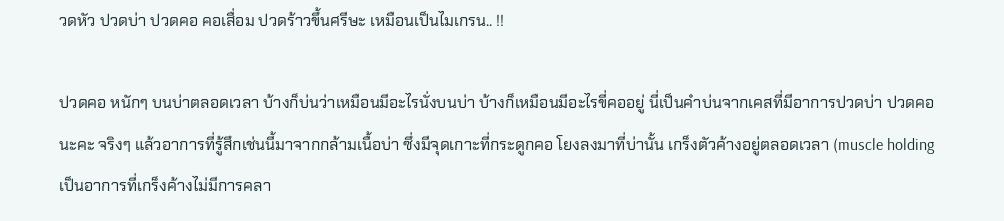วดหัว ปวดบ่า ปวดคอ คอเสื่อม ปวดร้าวขึ้นศรีษะ เหมือนเป็นไมเกรน.. !!

ปวดคอ หนักๆ บนบ่าตลอดเวลา บ้างก็บ่นว่าเหมือนมีอะไรนั่งบนบ่า บ้างก็เหมือนมีอะไรขี่คออยู่ นี่เป็นคำบ่นจากเคสที่มีอาการปวดบ่า ปวดคอนะคะ จริงๆ แล้วอาการที่รู้สึกเช่นนี้มาจากกล้ามเนื้อบ่า ซึ่งมีจุดเกาะที่กระดูกคอ โยงลงมาที่บ่านั้น เกร็งตัวค้างอยู่ตลอดเวลา (muscle holding เป็นอาการที่เกร็งค้างไม่มีการคลา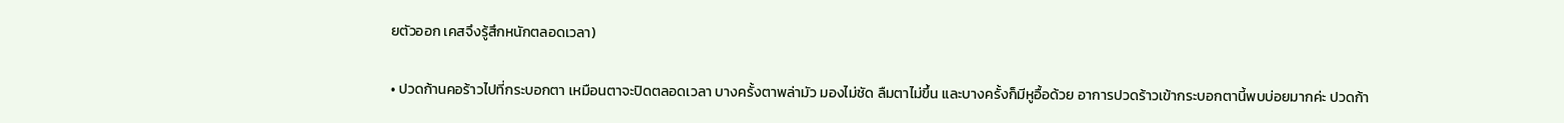ยตัวออก เคสจึงรู้สึกหนักตลอดเวลา)

• ปวดก้านคอร้าวไปที่กระบอกตา เหมือนตาจะปิดตลอดเวลา บางครั้งตาพล่ามัว มองไม่ชัด ลืมตาไม่ขึ้น และบางครั้งก็มีหูอื้อด้วย อาการปวดร้าวเข้ากระบอกตานี้พบบ่อยมากค่ะ ปวดก้า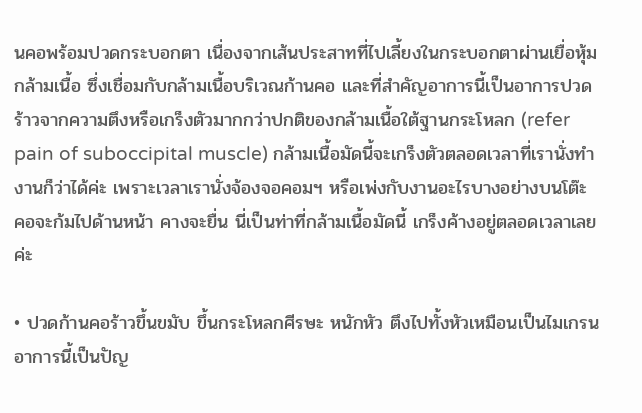นคอพร้อมปวดกระบอกตา เนื่องจากเส้นประสาทที่ไปเลี้ยงในกระบอกตาผ่านเยื่อหุ้มกล้ามเนื้อ ซึ่งเชื่อมกับกล้ามเนื้อบริเวณก้านคอ และที่สำคัญอาการนี้เป็นอาการปวดร้าวจากความตึงหรือเกร็งตัวมากกว่าปกติของกล้ามเนื้อใต้ฐานกระโหลก (refer pain of suboccipital muscle) กล้ามเนื้อมัดนี้จะเกร็งตัวตลอดเวลาที่เรานั่งทำงานก็ว่าได้ค่ะ เพราะเวลาเรานั่งจ้องจอคอมฯ หรือเพ่งกับงานอะไรบางอย่างบนโต๊ะ คอจะก้มไปด้านหน้า คางจะยื่น นี่เป็นท่าที่กล้ามเนื้อมัดนี้ เกร็งค้างอยู่ตลอดเวลาเลยค่ะ

• ปวดก้านคอร้าวขึ้นขมับ ขึ้นกระโหลกศีรษะ หนักหัว ตึงไปทั้งหัวเหมือนเป็นไมเกรน อาการนี้เป็นปัญ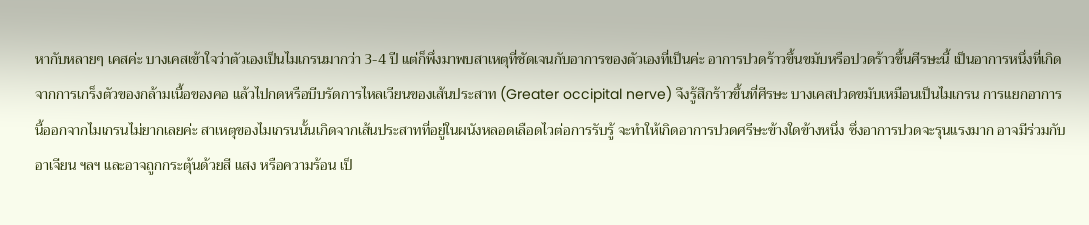หากับหลายๆ เคสค่ะ บางเคสเข้าใจว่าตัวเองเป็นไมเกรนมากว่า 3-4 ปี แต่ก็พึ่งมาพบสาเหตุที่ชัดเจนกับอาการของตัวเองที่เป็นค่ะ อาการปวดร้าวขึ้นขมับหรือปวดร้าวขึ้นศีรษะนี้ เป็นอาการหนึ่งที่เกิดจากการเกร็งตัวของกล้ามเนื้อของคอ แล้วไปกดหรือบีบรัดการไหลเวียนของเส้นประสาท (Greater occipital nerve) จึงรู้สึกร้าวขึ้นที่ศีรษะ บางเคสปวดขมับเหมือนเป็นไมเกรน การแยกอาการนี้ออกจากไมเกรนไม่ยากเลยค่ะ สาเหตุของไมเกรนนั้นเกิดจากเส้นประสาทที่อยู่ในผนังหลอดเลือดไวต่อการรับรู้ จะทำให้เกิดอาการปวดศรีษะข้างใดข้างหนึ่ง ซึ่งอาการปวดจะรุนแรงมาก อาจมีร่วมกับอาเจียน ฯลฯ และอาจถูกกระตุ้นด้วยสี แสง หรือความร้อน เป็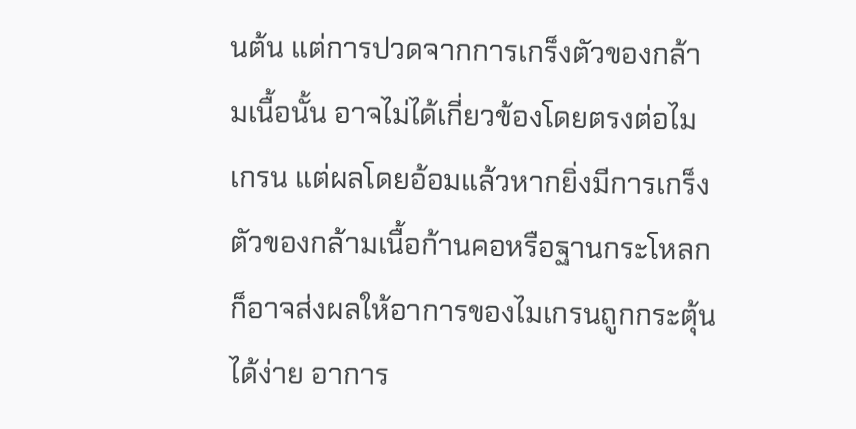นต้น แต่การปวดจากการเกร็งตัวของกล้ามเนื้อนั้น อาจไม่ได้เกี่ยวข้องโดยตรงต่อไมเกรน แต่ผลโดยอ้อมแล้วหากยิ่งมีการเกร็งตัวของกล้ามเนื้อก้านคอหรือฐานกระโหลก ก็อาจส่งผลให้อาการของไมเกรนถูกกระตุ้นได้ง่าย อาการ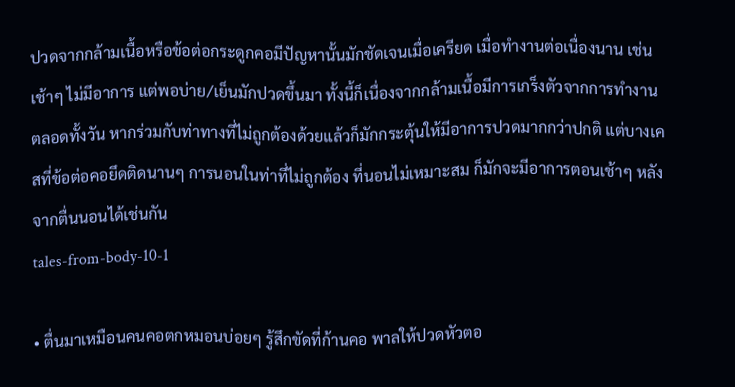ปวดจากกล้ามเนื้อหรือข้อต่อกระดูกคอมีปัญหานั้นมักชัดเจนเมื่อเครียด เมื่อทำงานต่อเนื่องนาน เช่น เช้าๆ ไม่มีอาการ แต่พอบ่าย/เย็นมักปวดขึ้นมา ทั้งนี้ก็เนื่องจากกล้ามเนื้อมีการเกร็งตัวจากการทำงานตลอดทั้งวัน หากร่วมกับท่าทางที่ไม่ถูกต้องด้วยแล้วก็มักกระตุ้นให้มีอาการปวดมากกว่าปกติ แต่บางเคสที่ข้อต่อคอยึดติดนานๆ การนอนในท่าที่ไม่ถูกต้อง ที่นอนไม่เหมาะสม ก็มักจะมีอาการตอนเช้าๆ หลังจากตื่นนอนได้เช่นกัน
tales-from-body-10-1

• ตื่นมาเหมือนคนคอตกหมอนบ่อยๆ รู้สึกขัดที่ก้านคอ พาลให้ปวดหัวตอ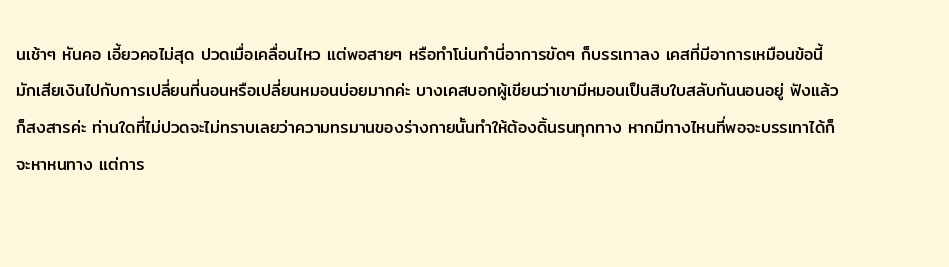นเช้าๆ หันคอ เอี้ยวคอไม่สุด ปวดเมื่อเคลื่อนไหว แต่พอสายๆ หรือทำโน่นทำนี่อาการขัดๆ ก็บรรเทาลง เคสที่มีอาการเหมือนข้อนี้ มักเสียเงินไปกับการเปลี่ยนที่นอนหรือเปลี่ยนหมอนบ่อยมากค่ะ บางเคสบอกผู้เขียนว่าเขามีหมอนเป็นสิบใบสลับกันนอนอยู่ ฟังแล้วก็สงสารค่ะ ท่านใดที่ไม่ปวดจะไม่ทราบเลยว่าความทรมานของร่างกายนั้นทำให้ต้องดิ้นรนทุกทาง หากมีทางไหนที่พอจะบรรเทาได้ก็จะหาหนทาง แต่การ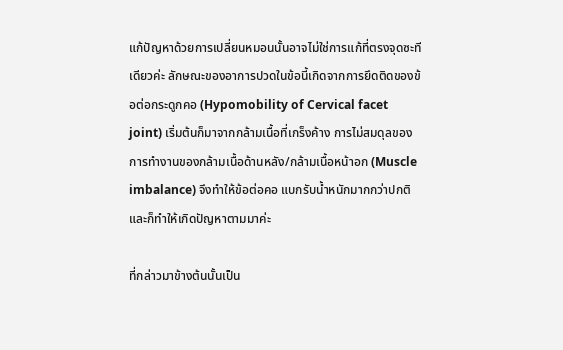แก้ปัญหาด้วยการเปลี่ยนหมอนนั้นอาจไม่ใช่การแก้ที่ตรงจุดซะทีเดียวค่ะ ลักษณะของอาการปวดในข้อนี้เกิดจากการยึดติดของข้อต่อกระดูกคอ (Hypomobility of Cervical facet joint) เริ่มต้นก็มาจากกล้ามเนื้อที่เกร็งค้าง การไม่สมดุลของการทำงานของกล้ามเนื้อด้านหลัง/กล้ามเนื้อหน้าอก (Muscle imbalance) จึงทำให้ข้อต่อคอ แบกรับน้ำหนักมากกว่าปกติ และก็ทำให้เกิดปัญหาตามมาค่ะ

ที่กล่าวมาข้างต้นนั้นเป็น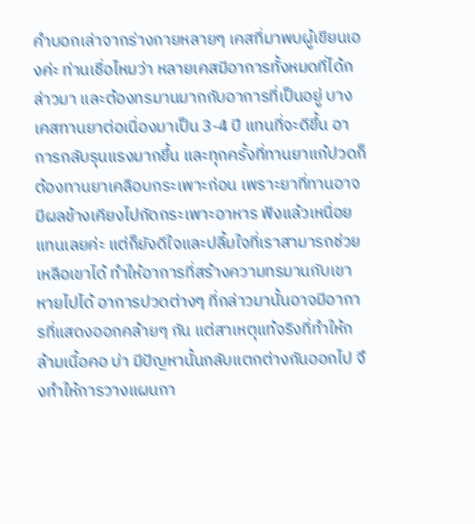คำบอกเล่าจากร่างกายหลายๆ เคสที่มาพบผู้เขียนเองค่ะ ท่านเชื่อไหมว่า หลายเคสมีอาการทั้งหมดที่ได้กล่าวมา และต้องทรมานมากกับอาการที่เป็นอยู่ บางเคสทานยาต่อเนื่องมาเป็น 3-4 ปี แทนที่จะดีขึ้น อาการกลับรุนแรงมากขึ้น และทุกครั้งที่ทานยาแก้ปวดก็ต้องทานยาเคลือบกระเพาะก่อน เพราะยาที่ทานอาจมีผลข้างเคียงไปกัดกระเพาะอาหาร ฟังแล้วเหนื่อยแทนเลยค่ะ แต่ก็ยังดีใจและปลื้มใจที่เราสามารถช่วยเหลือเขาได้ ทำให้อาการที่สร้างความทรมานกับเขาหายไปได้ อาการปวดต่างๆ ที่กล่าวมานั้นอาจมีอาการที่แสดงออกคล้ายๆ กัน แต่สาเหตุแท้จริงที่ทำให้กล้ามเนื้อคอ บ่า มีปัญหานั้นกลับแตกต่างกันออกไป จึงทำให้การวางแผนกา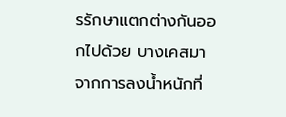รรักษาแตกต่างกันออกไปด้วย บางเคสมาจากการลงน้ำหนักที่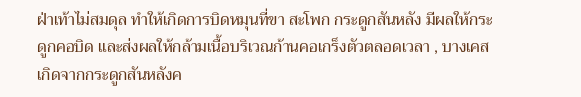ฝ่าเท้าไม่สมดุล ทำให้เกิดการบิดหมุนที่ขา สะโพก กระดูกสันหลัง มีผลให้กระดูกคอบิด และส่งผลให้กล้ามเนื้อบริเวณก้านคอเกร็งตัวตลอดเวลา , บางเคสเกิดจากกระดูกสันหลังค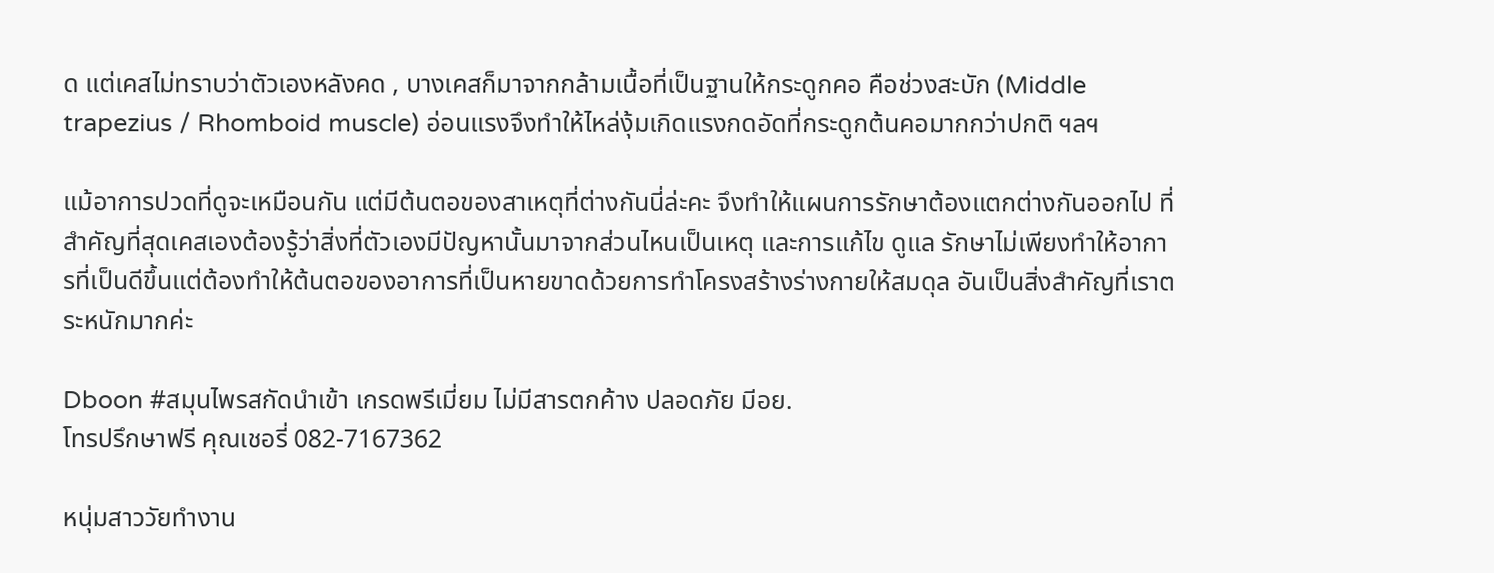ด แต่เคสไม่ทราบว่าตัวเองหลังคด , บางเคสก็มาจากกล้ามเนื้อที่เป็นฐานให้กระดูกคอ คือช่วงสะบัก (Middle trapezius / Rhomboid muscle) อ่อนแรงจึงทำให้ไหล่งุ้มเกิดแรงกดอัดที่กระดูกต้นคอมากกว่าปกติ ฯลฯ

แม้อาการปวดที่ดูจะเหมือนกัน แต่มีต้นตอของสาเหตุที่ต่างกันนี่ล่ะคะ จึงทำให้แผนการรักษาต้องแตกต่างกันออกไป ที่สำคัญที่สุดเคสเองต้องรู้ว่าสิ่งที่ตัวเองมีปัญหานั้นมาจากส่วนไหนเป็นเหตุ และการแก้ไข ดูแล รักษาไม่เพียงทำให้อาการที่เป็นดีขึ้นแต่ต้องทำให้ต้นตอของอาการที่เป็นหายขาดด้วยการทำโครงสร้างร่างกายให้สมดุล อันเป็นสิ่งสำคัญที่เราตระหนักมากค่ะ

Dboon #สมุนไพรสกัดนำเข้า เกรดพรีเมี่ยม ไม่มีสารตกค้าง ปลอดภัย มีอย.
โทรปรึกษาฟรี คุณเชอรี่ 082-7167362

หนุ่มสาววัยทำงาน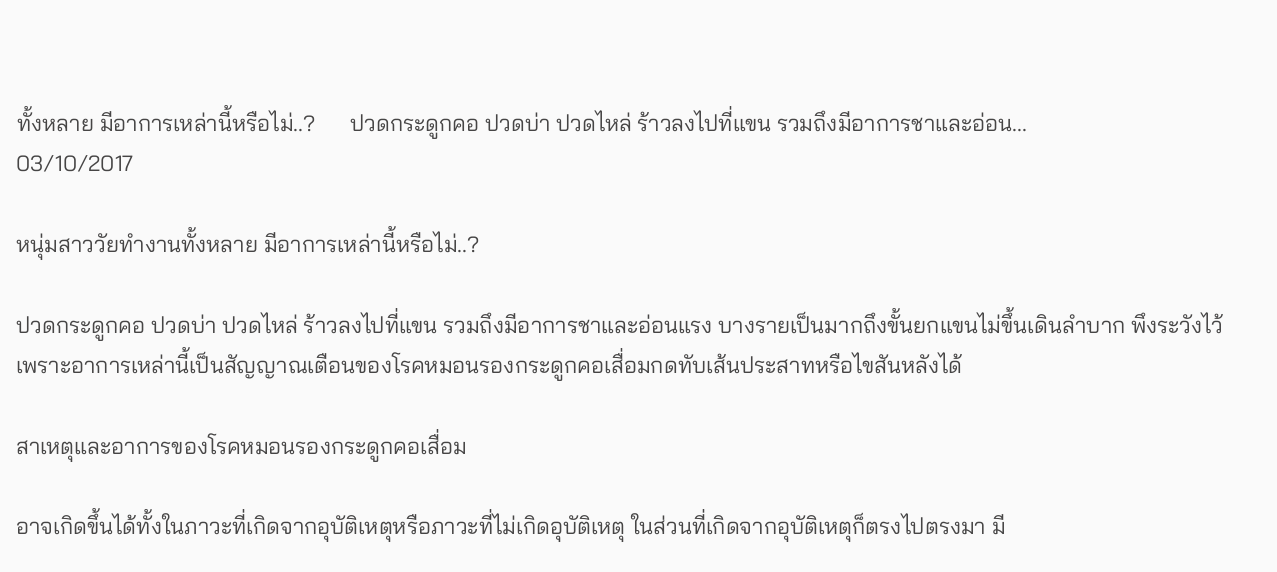ทั้งหลาย มีอาการเหล่านี้หรือไม่..?      ปวดกระดูกคอ ปวดบ่า ปวดไหล่ ร้าวลงไปที่แขน รวมถึงมีอาการชาและอ่อน...
03/10/2017

หนุ่มสาววัยทำงานทั้งหลาย มีอาการเหล่านี้หรือไม่..?

ปวดกระดูกคอ ปวดบ่า ปวดไหล่ ร้าวลงไปที่แขน รวมถึงมีอาการชาและอ่อนแรง บางรายเป็นมากถึงขั้นยกแขนไม่ขึ้นเดินลำบาก พึงระวังไว้ เพราะอาการเหล่านี้เป็นสัญญาณเตือนของโรคหมอนรองกระดูกคอเสื่อมกดทับเส้นประสาทหรือไขสันหลังได้

สาเหตุและอาการของโรคหมอนรองกระดูกคอเสื่อม

อาจเกิดขึ้นได้ทั้งในภาวะที่เกิดจากอุบัติเหตุหรือภาวะที่ไม่เกิดอุบัติเหตุ ในส่วนที่เกิดจากอุบัติเหตุก็ตรงไปตรงมา มี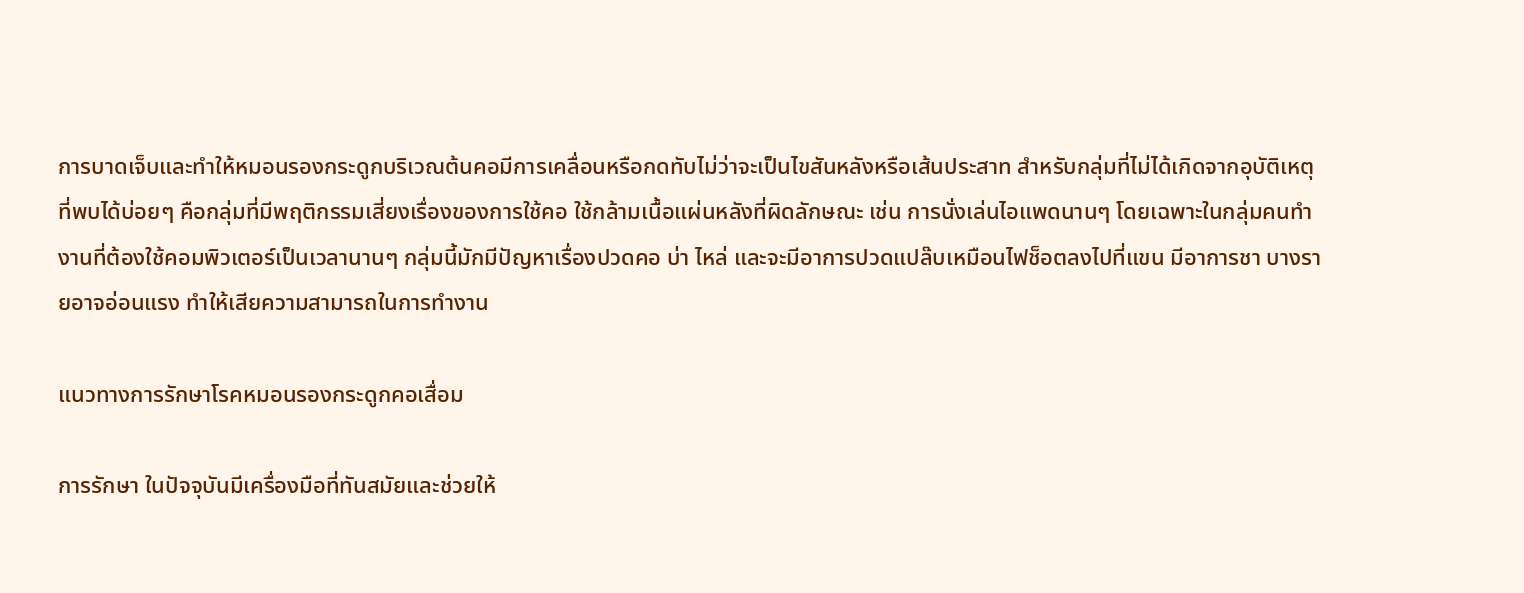การบาดเจ็บและทำให้หมอนรองกระดูกบริเวณต้นคอมีการเคลื่อนหรือกดทับไม่ว่าจะเป็นไขสันหลังหรือเส้นประสาท สำหรับกลุ่มที่ไม่ได้เกิดจากอุบัติเหตุที่พบได้บ่อยๆ คือกลุ่มที่มีพฤติกรรมเสี่ยงเรื่องของการใช้คอ ใช้กล้ามเนื้อแผ่นหลังที่ผิดลักษณะ เช่น การนั่งเล่นไอแพดนานๆ โดยเฉพาะในกลุ่มคนทำงานที่ต้องใช้คอมพิวเตอร์เป็นเวลานานๆ กลุ่มนี้มักมีปัญหาเรื่องปวดคอ บ่า ไหล่ และจะมีอาการปวดแปล๊บเหมือนไฟช็อตลงไปที่แขน มีอาการชา บางรายอาจอ่อนแรง ทำให้เสียความสามารถในการทำงาน

แนวทางการรักษาโรคหมอนรองกระดูกคอเสื่อม

การรักษา ในปัจจุบันมีเครื่องมือที่ทันสมัยและช่วยให้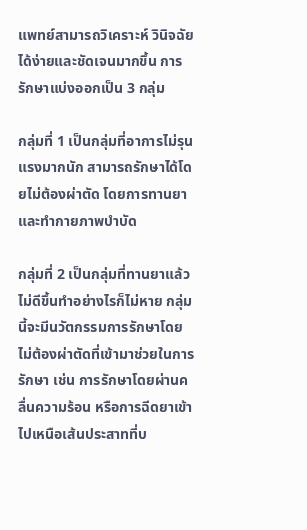แพทย์สามารถวิเคราะห์ วินิจฉัยได้ง่ายและชัดเจนมากขึ้น การรักษาแบ่งออกเป็น 3 กลุ่ม

กลุ่มที่ 1 เป็นกลุ่มที่อาการไม่รุนแรงมากนัก สามารถรักษาได้โดยไม่ต้องผ่าตัด โดยการทานยา และทำกายภาพบำบัด

กลุ่มที่ 2 เป็นกลุ่มที่ทานยาแล้วไม่ดีขึ้นทำอย่างไรก็ไม่หาย กลุ่มนี้จะมีนวัตกรรมการรักษาโดยไม่ต้องผ่าตัดที่เข้ามาช่วยในการรักษา เช่น การรักษาโดยผ่านคลื่นความร้อน หรือการฉีดยาเข้าไปเหนือเส้นประสาทที่บ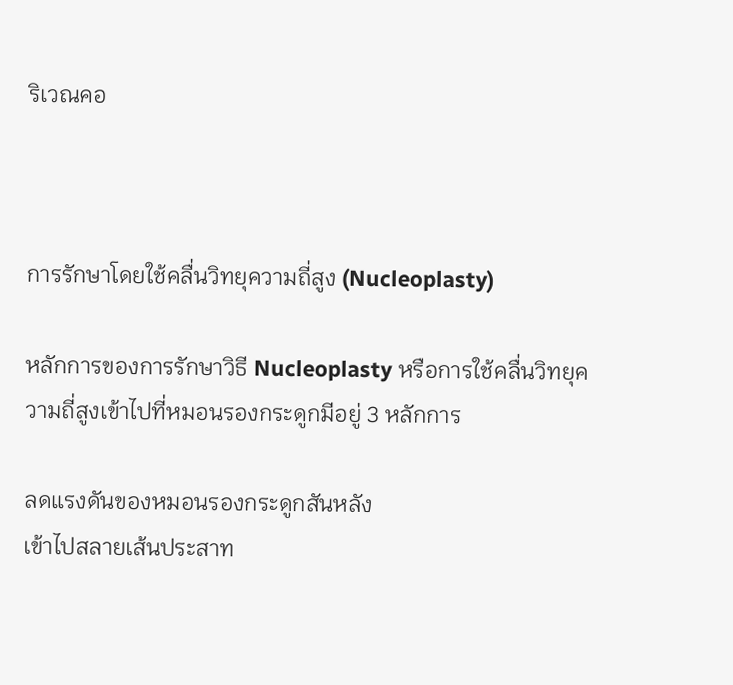ริเวณคอ



การรักษาโดยใช้คลื่นวิทยุความถี่สูง (Nucleoplasty)

หลักการของการรักษาวิธี Nucleoplasty หรือการใช้คลื่นวิทยุความถี่สูงเข้าไปที่หมอนรองกระดูกมีอยู่ 3 หลักการ

ลดแรงดันของหมอนรองกระดูกสันหลัง
เข้าไปสลายเส้นประสาท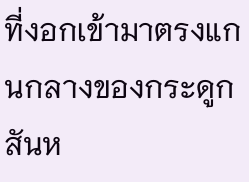ที่งอกเข้ามาตรงแกนกลางของกระดูกสันห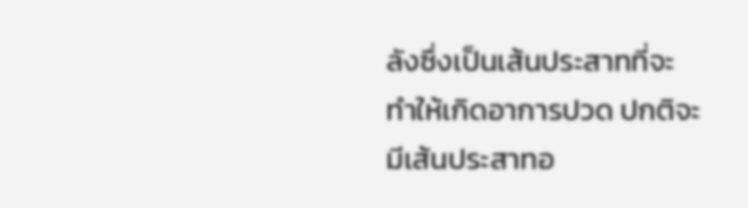ลังซึ่งเป็นเส้นประสาทที่จะทำให้เกิดอาการปวด ปกติจะมีเส้นประสาทอ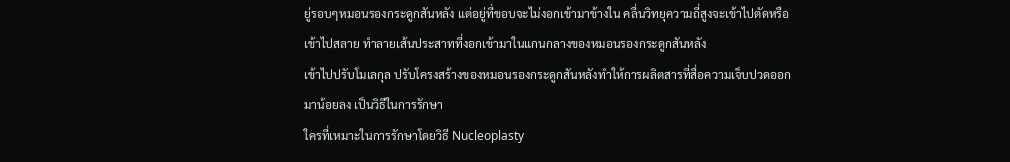ยู่รอบๆหมอนรองกระดูกสันหลัง แต่อยู่ที่ขอบจะไม่งอกเข้ามาข้างใน คลื่นวิทยุความถี่สูงจะเข้าไปตัดหรือเข้าไปสลาย ทำลายเส้นประสาทที่งอกเข้ามาในแกนกลางของหมอนรองกระดูกสันหลัง
เข้าไปปรับโมเลกุล ปรับโครงสร้างของหมอนรองกระดูกสันหลังทำให้การผลิตสารที่สื่อความเจ็บปวดออกมาน้อยลง เป็นวิธีในการรักษา
ใครที่เหมาะในการรักษาโดยวิธี Nucleoplasty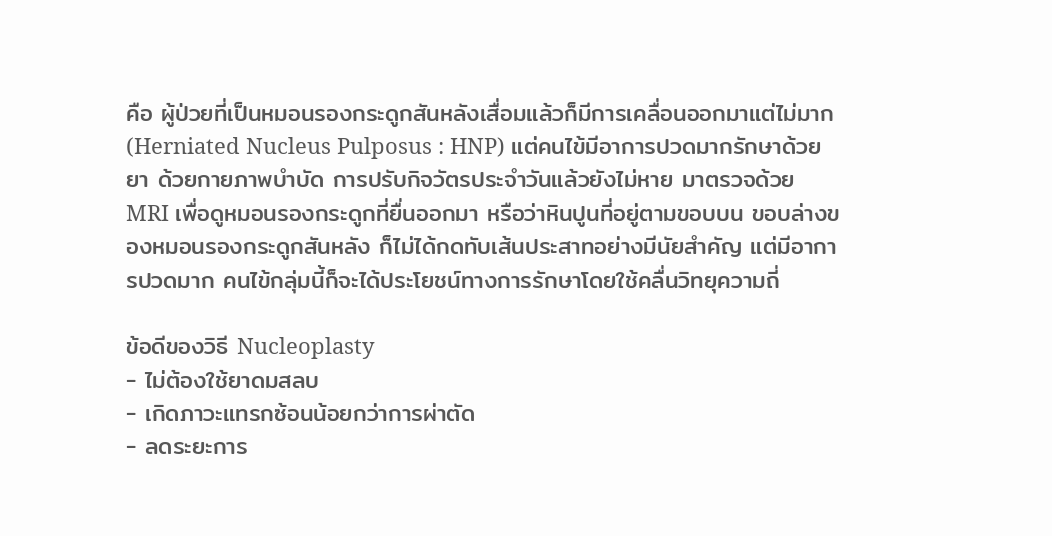คือ ผู้ป่วยที่เป็นหมอนรองกระดูกสันหลังเสื่อมแล้วก็มีการเคลื่อนออกมาแต่ไม่มาก (Herniated Nucleus Pulposus : HNP) แต่คนไข้มีอาการปวดมากรักษาด้วยยา ด้วยกายภาพบำบัด การปรับกิจวัตรประจำวันแล้วยังไม่หาย มาตรวจด้วย MRI เพื่อดูหมอนรองกระดูกที่ยื่นออกมา หรือว่าหินปูนที่อยู่ตามขอบบน ขอบล่างของหมอนรองกระดูกสันหลัง ก็ไม่ได้กดทับเส้นประสาทอย่างมีนัยสำคัญ แต่มีอาการปวดมาก คนไข้กลุ่มนี้ก็จะได้ประโยชน์ทางการรักษาโดยใช้คลื่นวิทยุความถี่

ข้อดีของวิธี Nucleoplasty
- ไม่ต้องใช้ยาดมสลบ
- เกิดภาวะแทรกซ้อนน้อยกว่าการผ่าตัด
- ลดระยะการ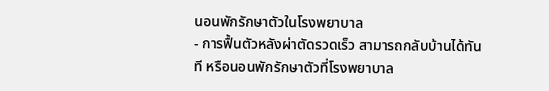นอนพักรักษาตัวในโรงพยาบาล
- การฟื้นตัวหลังผ่าตัดรวดเร็ว สามารถกลับบ้านได้ทันที หรือนอนพักรักษาตัวที่โรงพยาบาล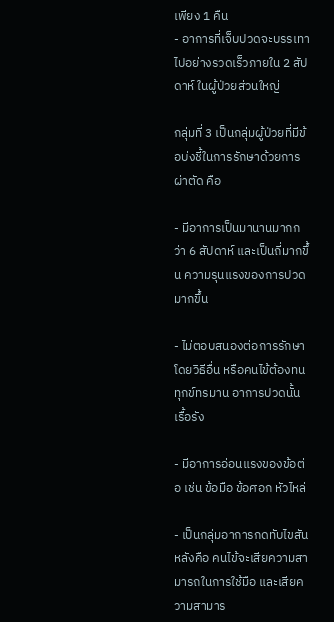เพียง 1 คืน
- อาการที่เจ็บปวดจะบรรเทาไปอย่างรวดเร็วภายใน 2 สัปดาห์ ในผู้ป่วยส่วนใหญ่

กลุ่มที่ 3 เป็นกลุ่มผู้ป่วยที่มีข้อบ่งชี้ในการรักษาด้วยการผ่าตัด คือ

- มีอาการเป็นมานานมากกว่า 6 สัปดาห์ และเป็นถี่มากขึ้น ความรุนแรงของการปวดมากขึ้น

- ไม่ตอบสนองต่อการรักษาโดยวิธีอื่น หรือคนไข้ต้องทนทุกข์ทรมาน อาการปวดนั้นเรื้อรัง

- มีอาการอ่อนแรงของข้อต่อ เช่น ข้อมือ ข้อศอก หัวไหล่

- เป็นกลุ่มอาการกดทับไขสันหลังคือ คนไข้จะเสียความสามารถในการใช้มือ และเสียความสามาร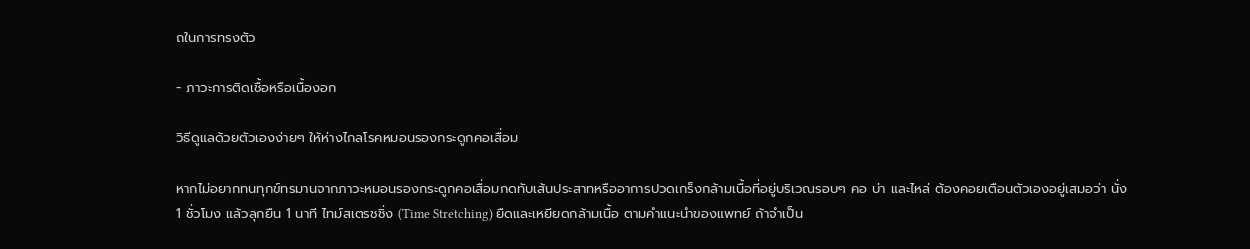ถในการทรงตัว

- ภาวะการติดเชื้อหรือเนื้องอก

วิธีดูแลด้วยตัวเองง่ายๆ ให้ห่างไกลโรคหมอนรองกระดูกคอเสื่อม

หากไม่อยากทนทุกข์ทรมานจากภาวะหมอนรองกระดูกคอเสื่อมกดทับเส้นประสาทหรืออาการปวดเกร็งกล้ามเนื้อที่อยู่บริเวณรอบๆ คอ บ่า และไหล่ ต้องคอยเตือนตัวเองอยู่เสมอว่า นั่ง 1 ชั่วโมง แล้วลุกยืน 1 นาที ไทม์สเตรชชิ่ง (Time Stretching) ยืดและเหยียดกล้ามเนื้อ ตามคำแนะนำของแพทย์ ถ้าจำเป็น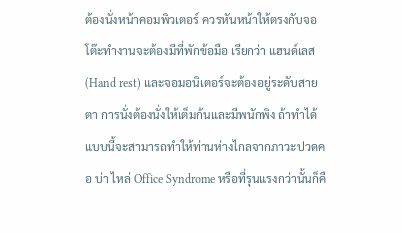ต้องนั่งหน้าคอมพิวเตอร์ ควรหันหน้าให้ตรงกับจอ โต๊ะทำงานจะต้องมีที่พักข้อมือ เรียกว่า แฮนด์เลส (Hand rest) และจอมอนิเตอร์จะต้องอยู่ระดับสายตา การนั่งต้องนั่งให้เต็มก้นและมีพนักพิง ถ้าทำได้แบบนี้จะสามารถทำให้ท่านห่างไกลจากภาวะปวดคอ บ่า ไหล่ Office Syndrome หรือที่รุนแรงกว่านั้นก็คื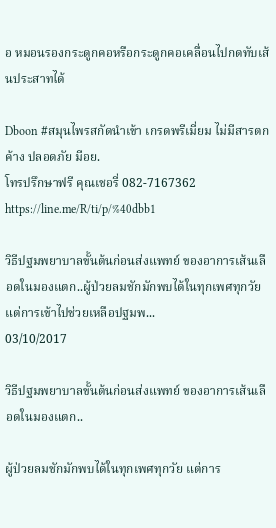อ หมอนรองกระดูกคอหรือกระดูกคอเคลื่อนไปกดทับเส้นประสาทได้

Dboon #สมุนไพรสกัดนำเข้า เกรดพรีเมี่ยม ไม่มีสารตกค้าง ปลอดภัย มีอย.
โทรปรึกษาฟรี คุณเชอรี่ 082-7167362
https://line.me/R/ti/p/%40dbb1

วิธีปฐมพยาบาลขั้นต้นก่อนส่งแพทย์ ของอาการเส้นเลือดในมองแตก..ผู้ป่วยลมชักมักพบได้ในทุกเพศทุกวัย แต่การเข้าไปช่วยเหลือปฐมพ...
03/10/2017

วิธีปฐมพยาบาลขั้นต้นก่อนส่งแพทย์ ของอาการเส้นเลือดในมองแตก..

ผู้ป่วยลมชักมักพบได้ในทุกเพศทุกวัย แต่การ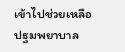เข้าไปช่วยเหลือปฐมพยาบาล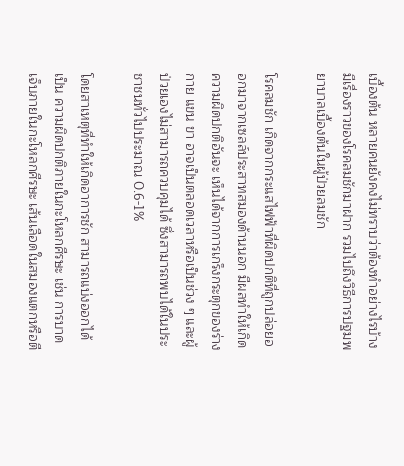เบื้องต้น หลายคนยังคงไม่ทราบว่าต้องทำอย่างไรบ้าง มีเรื่องราวของโรคลมชักมาฝาก รวมไปถึงวิธีการปฐมพยาบาลเบื้องต้นในผู้ป่วยลมชัก

โรคลมชัก เกิดจากกระแสไฟฟ้าที่ผิดปกติที่ถูกปล่อยออกมาจากเซลล์ประสาทสมองด้านนอก มีผลทำให้เกิดความผิดปกติอันจะ เห็นได้จากการเกร็งกระตุกของร่างกาย แขน ขา อาจเป็นตลอดเวลาหรือเป็นช่วง ๆ และผู้ป่วยเองไม่สามารถควบคุมได้ ซึ่งสามารถพบได้ในประชาชนทั่วไปประมาณ 0.6-1%

โดยสาเหตุที่ทำให้เกิดอาการชัก สามารถแบ่งออกได้เป็น ความผิดปกติภายในกะโหลกศีรษะ เช่น การบาดเจ็บภายในกะโหลกศีรษะ เส้นเลือดในสมองแตกหรือตี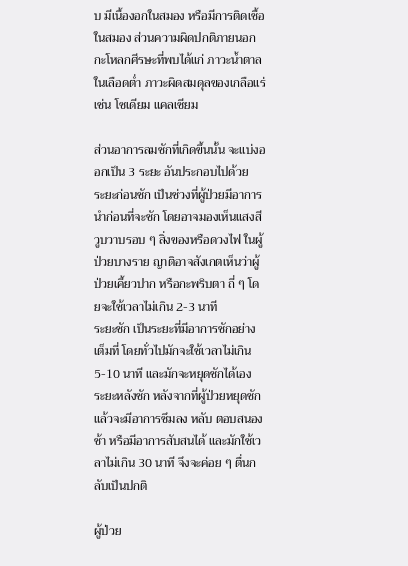บ มีเนื้องอกในสมอง หรือมีการติดเชื้อในสมอง ส่วนความผิดปกติภายนอกกะโหลกศีรษะที่พบได้แก่ ภาวะน้ำตาลในเลือดต่ำ ภาวะผิดสมดุลของเกลือแร่ เช่น โซเดียม แคลเซียม

ส่วนอาการลมชักที่เกิดขึ้นนั้น จะแบ่งออกเป็น 3 ระยะ อันประกอบไปด้วย
ระยะก่อนชัก เป็นช่วงที่ผู้ป่วยมีอาการนำก่อนที่จะชัก โดยอาจมองเห็นแสงสีวูบวาบรอบ ๆ สิ่งของหรือดวงไฟ ในผู้ป่วยบางราย ญาติอาจสังเกตเห็นว่าผู้ป่วยเคี้ยวปาก หรือกะพริบตา ถี่ ๆ โดยจะใช้เวลาไม่เกิน 2-3 นาที
ระยะชัก เป็นระยะที่มีอาการชักอย่างเต็มที่ โดยทั่วไปมักจะใช้เวลาไม่เกิน 5-10 นาที และมักจะหยุดชักได้เอง
ระยะหลังชัก หลังจากที่ผู้ป่วยหยุดชักแล้วจะมีอาการซึมลง หลับ ตอบสนองช้า หรือมีอาการสับสนได้ และมักใช้เวลาไม่เกิน 30 นาที จึงจะค่อย ๆ ตื่นกลับเป็นปกติ

ผู้ป่วย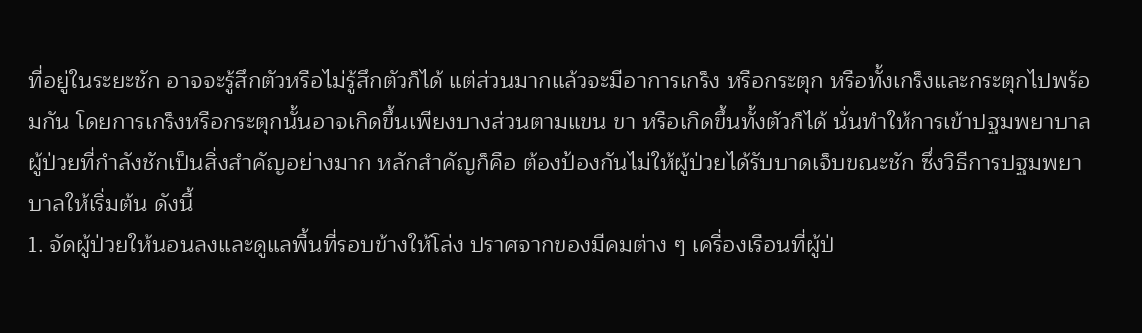ที่อยู่ในระยะชัก อาจจะรู้สึกตัวหรือไม่รู้สึกตัวก็ได้ แต่ส่วนมากแล้วจะมีอาการเกร็ง หรือกระตุก หรือทั้งเกร็งและกระตุกไปพร้อมกัน โดยการเกร็งหรือกระตุกนั้นอาจเกิดขึ้นเพียงบางส่วนตามแขน ขา หรือเกิดขึ้นทั้งตัวก็ได้ นั่นทำให้การเข้าปฐมพยาบาลผู้ป่วยที่กำลังชักเป็นสิ่งสำคัญอย่างมาก หลักสำคัญก็คือ ต้องป้องกันไม่ให้ผู้ป่วยได้รับบาดเจ็บขณะชัก ซึ่งวิธีการปฐมพยาบาลให้เริ่มต้น ดังนี้
1. จัดผู้ป่วยให้นอนลงและดูแลพื้นที่รอบข้างให้โล่ง ปราศจากของมีคมต่าง ๆ เครื่องเรือนที่ผู้ป่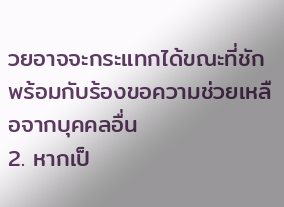วยอาจจะกระแทกได้ขณะที่ชัก พร้อมกับร้องขอความช่วยเหลือจากบุคคลอื่น
2. หากเป็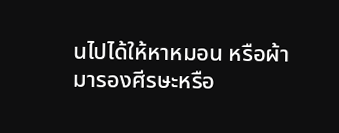นไปได้ให้หาหมอน หรือผ้ามารองศีรษะหรือ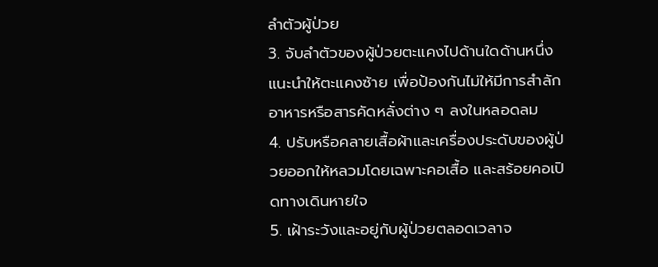ลำตัวผู้ป่วย
3. จับลำตัวของผู้ป่วยตะแคงไปด้านใดด้านหนึ่ง แนะนำให้ตะแคงซ้าย เพื่อป้องกันไม่ให้มีการสำลักอาหารหรือสารคัดหลั่งต่าง ๆ ลงในหลอดลม
4. ปรับหรือคลายเสื้อผ้าและเครื่องประดับของผู้ป่วยออกให้หลวมโดยเฉพาะคอเสื้อ และสร้อยคอเปิดทางเดินหายใจ
5. เฝ้าระวังและอยู่กับผู้ป่วยตลอดเวลาจ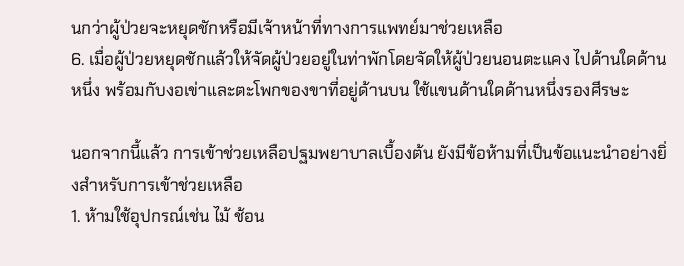นกว่าผู้ป่วยจะหยุดชักหรือมีเจ้าหน้าที่ทางการแพทย์มาช่วยเหลือ
6. เมื่อผู้ป่วยหยุดชักแล้วให้จัดผู้ป่วยอยู่ในท่าพักโดยจัดให้ผู้ป่วยนอนตะแคง ไปด้านใดด้านหนึ่ง พร้อมกับงอเข่าและตะโพกของขาที่อยู่ด้านบน ใช้แขนด้านใดด้านหนึ่งรองศีรษะ

นอกจากนี้แล้ว การเข้าช่วยเหลือปฐมพยาบาลเบื้องต้น ยังมีข้อห้ามที่เป็นข้อแนะนำอย่างยิ่งสำหรับการเข้าช่วยเหลือ
1. ห้ามใช้อุปกรณ์เช่น ไม้ ช้อน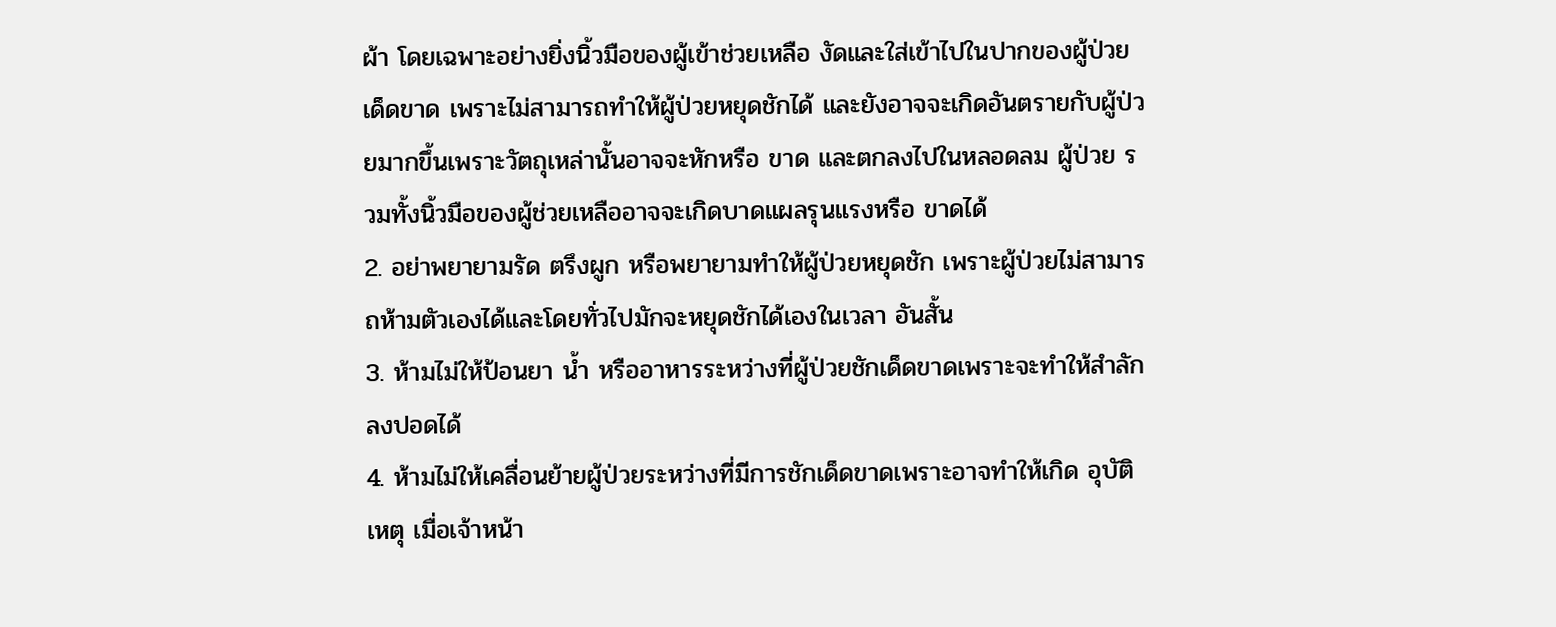ผ้า โดยเฉพาะอย่างยิ่งนิ้วมือของผู้เข้าช่วยเหลือ งัดและใส่เข้าไปในปากของผู้ป่วยเด็ดขาด เพราะไม่สามารถทำให้ผู้ป่วยหยุดชักได้ และยังอาจจะเกิดอันตรายกับผู้ป่วยมากขึ้นเพราะวัตถุเหล่านั้นอาจจะหักหรือ ขาด และตกลงไปในหลอดลม ผู้ป่วย รวมทั้งนิ้วมือของผู้ช่วยเหลืออาจจะเกิดบาดแผลรุนแรงหรือ ขาดได้
2. อย่าพยายามรัด ตรึงผูก หรือพยายามทำให้ผู้ป่วยหยุดชัก เพราะผู้ป่วยไม่สามารถห้ามตัวเองได้และโดยทั่วไปมักจะหยุดชักได้เองในเวลา อันสั้น
3. ห้ามไม่ให้ป้อนยา น้ำ หรืออาหารระหว่างที่ผู้ป่วยชักเด็ดขาดเพราะจะทำให้สำลักลงปอดได้
4. ห้ามไม่ให้เคลื่อนย้ายผู้ป่วยระหว่างที่มีการชักเด็ดขาดเพราะอาจทำให้เกิด อุบัติเหตุ เมื่อเจ้าหน้า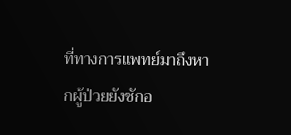ที่ทางการแพทย์มาถึงหากผู้ป่วยยังชักอ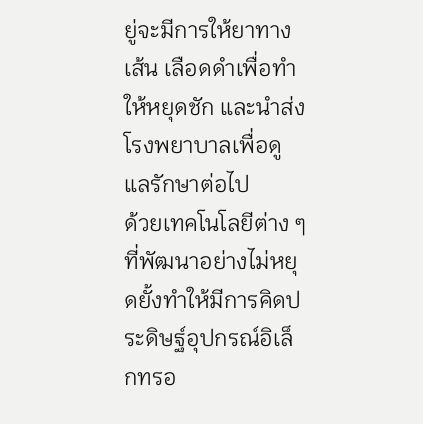ยู่จะมีการให้ยาทางเส้น เลือดดำเพื่อทำให้หยุดชัก และนำส่งโรงพยาบาลเพื่อดูแลรักษาต่อไป
ด้วยเทคโนโลยีต่าง ๆ ที่พัฒนาอย่างไม่หยุดยั้งทำให้มีการคิดประดิษฐ์อุปกรณ์อิเล็กทรอ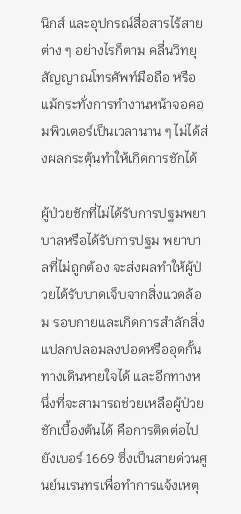นิกส์ และอุปกรณ์สื่อสารไร้สายต่าง ๆ อย่างไรก็ตาม คลื่นวิทยุ สัญญาณโทรศัพท์มือถือ หรือแม้กระทั่งการทำงานหน้าจอคอมพิวเตอร์เป็นเวลานาน ๆ ไม่ได้ส่งผลกระตุ้นทำให้เกิดการชักได้

ผู้ป่วยชักที่ไม่ได้รับการปฐมพยาบาลหรือได้รับการปฐม พยาบาลที่ไม่ถูกต้อง จะส่งผลทำให้ผู้ป่วยได้รับบาดเจ็บจากสิ่งแวดล้อม รอบกายและเกิดการสำลักสิ่งแปลกปลอมลงปอดหรืออุดกั้นทางเดินหายใจได้ และอีกทางหนึ่งที่จะสามารถช่วยเหลือผู้ป่วยชักเบื้องต้นได้ คือการติดต่อไปยังเบอร์ 1669 ซึ่งเป็นสายด่วนศูนย์นเรนทรเพื่อทำการแจ้งเหตุ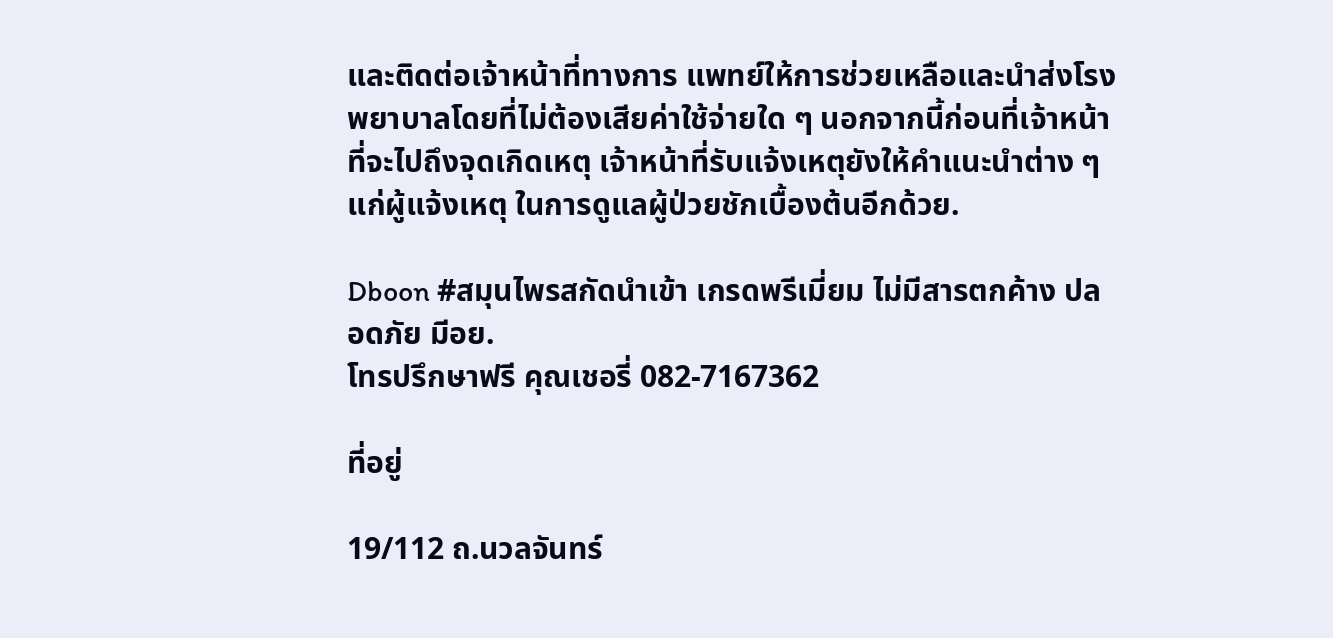และติดต่อเจ้าหน้าที่ทางการ แพทย์ให้การช่วยเหลือและนำส่งโรงพยาบาลโดยที่ไม่ต้องเสียค่าใช้จ่ายใด ๆ นอกจากนี้ก่อนที่เจ้าหน้าที่จะไปถึงจุดเกิดเหตุ เจ้าหน้าที่รับแจ้งเหตุยังให้คำแนะนำต่าง ๆ แก่ผู้แจ้งเหตุ ในการดูแลผู้ป่วยชักเบื้องต้นอีกด้วย.

Dboon #สมุนไพรสกัดนำเข้า เกรดพรีเมี่ยม ไม่มีสารตกค้าง ปลอดภัย มีอย.
โทรปรึกษาฟรี คุณเชอรี่ 082-7167362

ที่อยู่

19/112 ถ.นวลจันทร์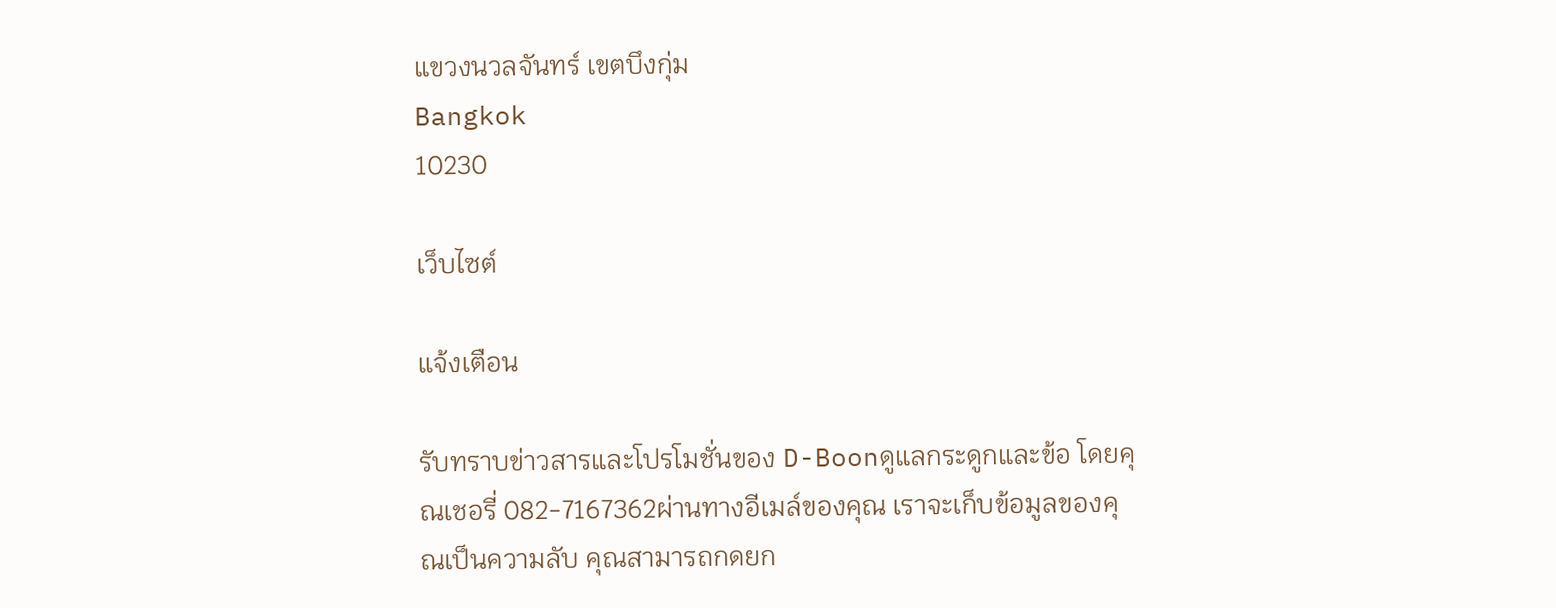แขวงนวลจันทร์ เขตบึงกุ่ม
Bangkok
10230

เว็บไซต์

แจ้งเตือน

รับทราบข่าวสารและโปรโมชั่นของ D-Boonดูแลกระดูกและข้อ โดยคุณเชอรี่ 082-7167362ผ่านทางอีเมล์ของคุณ เราจะเก็บข้อมูลของคุณเป็นความลับ คุณสามารถกดยก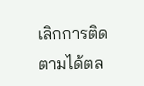เลิกการติดตามได้ตล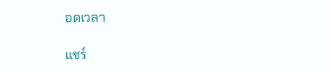อดเวลา

แชร์